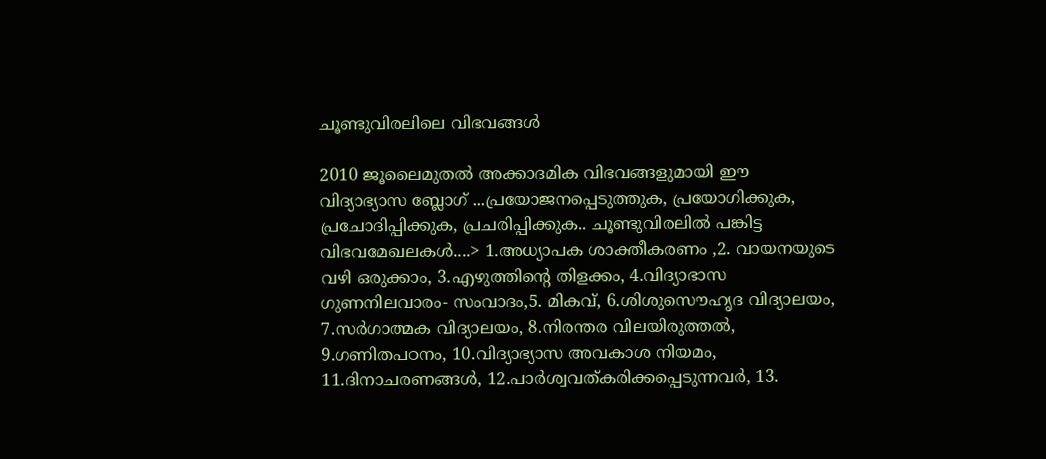ചൂണ്ടുവിരലിലെ വിഭവങ്ങള്‍

2010 ജൂലൈമുതല്‍ അക്കാദമിക വിഭവങ്ങളുമായി ഈ വിദ്യാഭ്യാസ ബ്ലോഗ് ...പ്രയോജനപ്പെടുത്തുക, പ്രയോഗിക്കുക, പ്രചോദിപ്പിക്കുക, പ്രചരിപ്പിക്കുക.. ചൂണ്ടുവിരലില്‍ പങ്കിട്ട വിഭവമേഖലകള്‍....> 1.അധ്യാപക ശാക്തീകരണം ,2. വായനയുടെ വഴി ഒരുക്കാം, 3.എഴുത്തിന്‍റെ തിളക്കം, 4.വിദ്യാഭാസ ഗുണനിലവാരം- സംവാദം,5. മികവ്, 6.ശിശുസൌഹൃദ വിദ്യാലയം, 7.സര്‍ഗാത്മക വിദ്യാലയം, 8.നിരന്തര വിലയിരുത്തല്‍, 9.ഗണിതപഠനം, 10.വിദ്യാഭ്യാസ അവകാശ നിയമം, 11.ദിനാചരണങ്ങള്‍, 12.പാര്‍ശ്വവത്കരിക്കപ്പെടുന്നവര്‍, 13.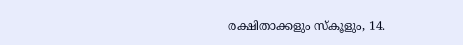രക്ഷിതാക്കളും സ്കൂളും, 14.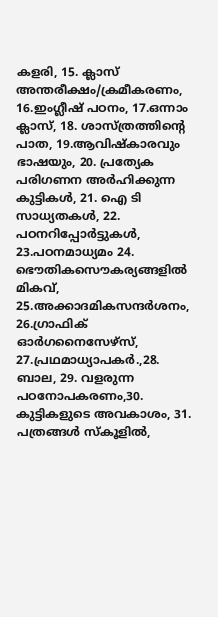കളരി, 15. ക്ലാസ് അന്തരീക്ഷം/ക്രമീകരണം, 16.ഇംഗ്ലീഷ് പഠനം, 17.ഒന്നാം ക്ലാസ്, 18. ശാസ്ത്രത്തിന്റെ പാത, 19.ആവിഷ്കാരവും ഭാഷയും, 20. പ്രത്യേക പരിഗണന അര്‍ഹിക്കുന്ന കുട്ടികള്‍, 21. ഐ ടി സാധ്യതകള്‍, 22. പഠനറിപ്പോര്‍ട്ടുകള്‍, 23.പഠനമാധ്യമം 24. ഭൌതികസൌകര്യങ്ങളില്‍ മികവ്, 25.അക്കാദമികസന്ദര്‍ശനം, 26.ഗ്രാഫിക് ഓര്‍ഗനൈസേഴ്സ്, 27.പ്രഥമാധ്യാപകര്‍.,28. ബാല, 29. വളരുന്ന പഠനോപകരണം,30. കുട്ടികളുടെ അവകാശം, 31. പത്രങ്ങള്‍ സ്കൂളില്‍,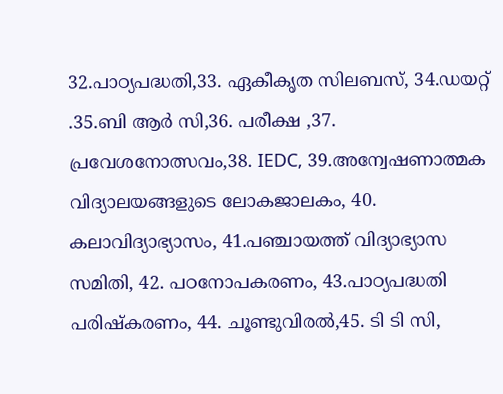32.പാഠ്യപദ്ധതി,33. ഏകീകൃത സിലബസ്, 34.ഡയറ്റ് .35.ബി ആര്‍ സി,36. പരീക്ഷ ,37. പ്രവേശനോത്സവം,38. IEDC, 39.അന്വേഷണാത്മക വിദ്യാലയങ്ങളുടെ ലോകജാലകം, 40. കലാവിദ്യാഭ്യാസം, 41.പഞ്ചായത്ത്‌ വിദ്യാഭ്യാസ സമിതി, 42. പഠനോപകരണം, 43.പാഠ്യപദ്ധതി പരിഷ്കരണം, 44. ചൂണ്ടുവിരല്‍,45. ടി ടി സി,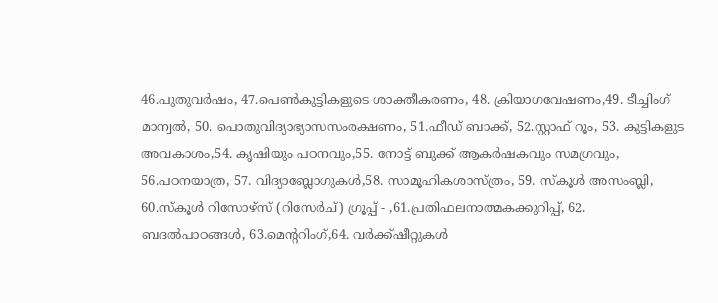46.പുതുവര്‍ഷം, 47.പെണ്‍കുട്ടികളുടെ ശാക്തീകരണം, 48. ക്രിയാഗവേഷണം,49. ടീച്ചിംഗ് മാന്വല്‍, 50. പൊതുവിദ്യാഭ്യാസസംരക്ഷണം, 51.ഫീഡ് ബാക്ക്, 52.സ്റ്റാഫ് റൂം, 53. കുട്ടികളുട അവകാശം,54. കൃഷിയും പഠനവും,55. നോട്ട് ബുക്ക് ആകര്‍ഷകവും സമഗ്രവും, 56.പഠനയാത്ര, 57. വിദ്യാബ്ലോഗുകള്‍,58. സാമൂഹികശാസ്ത്രം, 59. സ്കൂള്‍ അസംബ്ലി, 60.സ്കൂള്‍ റിസോഴ്സ് (റിസേര്‍ച്) ഗ്രൂപ്പ് - ,61.പ്രതിഫലനാത്മകക്കുറിപ്പ്, 62. ബദല്‍പാഠങ്ങള്‍, 63.മെന്ററിംഗ്,64. വര്‍ക്ക്ഷീറ്റുകള്‍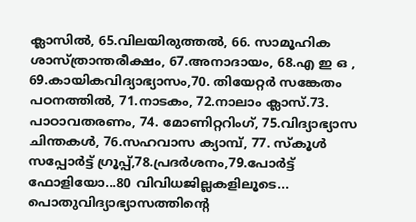ക്ലാസില്‍, 65.വിലയിരുത്തല്‍, 66. സാമൂഹിക ശാസ്ത്രാന്തരീക്ഷം, 67.അനാദായം, 68.എ ഇ ഒ , 69.കായികവിദ്യാഭ്യാസം,70. തിയേറ്റര്‍ സങ്കേതം പഠനത്തില്‍, 71.നാടകം, 72.നാലാം ക്ലാസ്.73. പാഠാവതരണം, 74. മോണിറ്ററിംഗ്, 75.വിദ്യാഭ്യാസ ചിന്തകള്‍, 76.സഹവാസ ക്യാമ്പ്, 77. സ്കൂള്‍ സപ്പോര്‍ട്ട് ഗ്രൂപ്പ്,78.പ്രദര്‍ശനം,79.പോര്‍ട്ട്‌ ഫോളിയോ...80 വിവിധജില്ലകളിലൂടെ... പൊതുവിദ്യാഭ്യാസത്തിന്റെ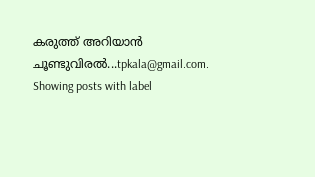കരുത്ത് അറിയാന്‍ ചൂണ്ടുവിരല്‍...tpkala@gmail.com.
Showing posts with label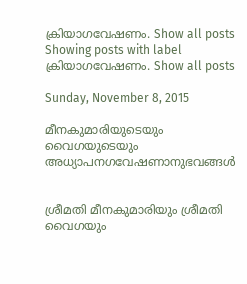ക്രിയാഗവേഷണം. Show all posts
Showing posts with label ക്രിയാഗവേഷണം. Show all posts

Sunday, November 8, 2015

മീനകുമാരിയുടെയും വൈഗയുടെയും അധ്യാപനഗവേഷണാനുഭവങ്ങള്‍


ശ്രീമതി മീനകുമാരിയും ശ്രീമതി വൈഗയും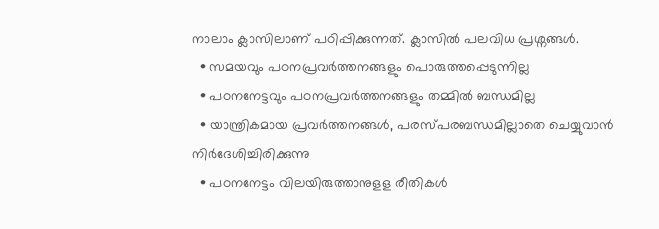നാലാം ക്ലാസിലാണ് പഠിപ്പിക്കുന്നത്. ക്ലാസില്‍ പലവിധ പ്രശ്നങ്ങള്‍.
  • സമയവും പഠനപ്രവര്‍ത്തനങ്ങളും പൊരുത്തപ്പെടുന്നില്ല
  • പഠനനേട്ടവും പഠനപ്രവര്‍ത്തനങ്ങളും തമ്മില്‍ ബന്ധമില്ല
  • യാന്ത്രികമായ പ്രവര്‍ത്തനങ്ങള്‍, പരസ്പരബന്ധമില്ലാതെ ചെയ്യുവാന്‍ നിര്‍ദേശിച്ചിരിക്കുന്നു
  • പഠനനേട്ടം വിലയിരുത്താനുളള രീതികള്‍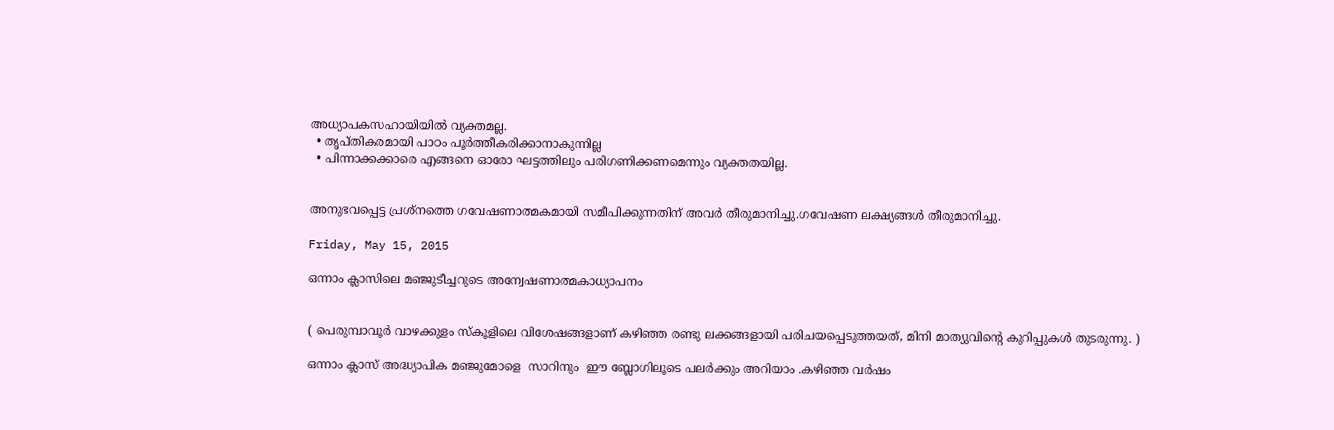അധ്യാപകസഹായിയില്‍ വ്യക്തമല്ല.
  • തൃപ്തികരമായി പാഠം പൂര്‍ത്തീകരിക്കാനാകുന്നില്ല
  • പിന്നാക്കക്കാരെ എങ്ങനെ ഓരോ ഘട്ടത്തിലും പരിഗണിക്കണമെന്നും വ്യക്തതയില്ല.


അനുഭവപ്പെട്ട പ്രശ്നത്തെ ഗവേഷണാത്മകമായി സമീപിക്കുന്നതിന് അവര്‍ തീരുമാനിച്ചു.ഗവേഷണ ലക്ഷ്യങ്ങള്‍ തീരുമാനിച്ചു.

Friday, May 15, 2015

ഒന്നാം ക്ലാസിലെ മഞ്ജുടീച്ചറുടെ അന്വേഷണാത്മകാധ്യാപനം


( പെരുമ്പാവൂര്‍ വാഴക്കുളം സ്കൂളിലെ വിശേഷങ്ങളാണ് കഴിഞ്ഞ രണ്ടു ലക്കങ്ങളായി പരിചയപ്പെടുത്തയത്, മിനി മാത്യുവിന്റെ കുറിപ്പുകള്‍ തുടരുന്നു. )

ഒന്നാം ക്ലാസ് അദ്ധ്യാപിക മഞ്ജുമോളെ  സാറിനും  ഈ ബ്ലോഗിലൂടെ പലര്‍ക്കും അറിയാം .കഴിഞ്ഞ വര്‍ഷം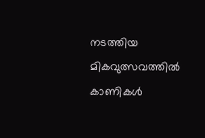നടത്തിയ മികവുത്സവത്തിൽ കാണികൾ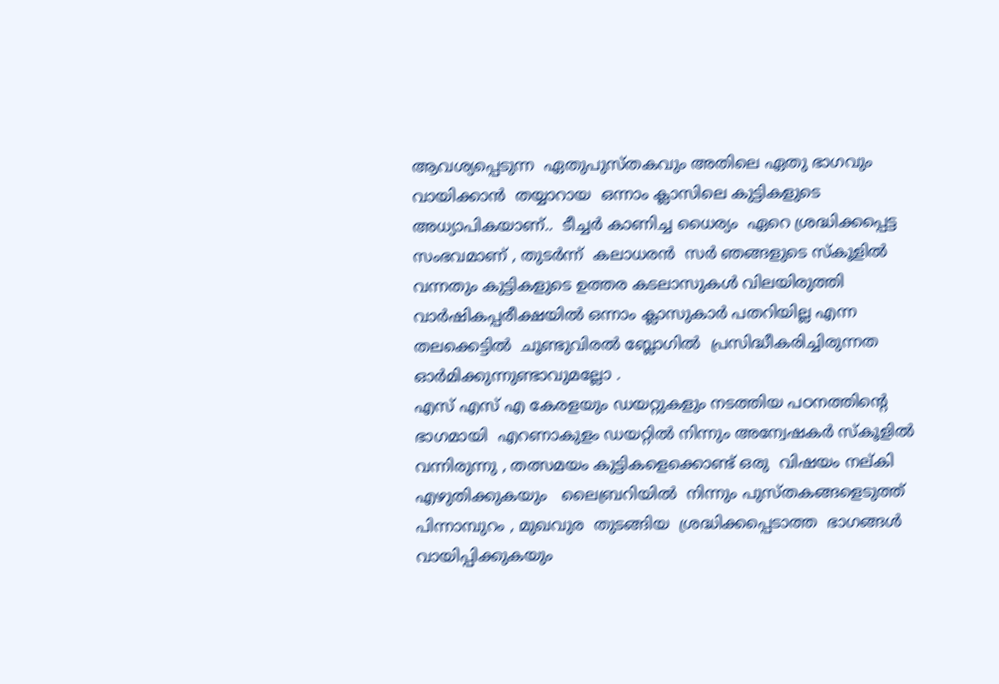ആവശ്യപ്പെടുന്ന  ഏതുപുസ്തകവും അതിലെ ഏതു ഭാഗവും വായിക്കാൻ  തയ്യാറായ  ഒന്നാം ക്ലാസിലെ കുട്ടികളുടെ അധ്യാപികയാണ്..  ടീച്ചര്‍ കാണിച്ച ധൈര്യം  ഏറെ ശ്രദ്ധിക്കപ്പെട്ട സംഭവമാണ് , തുടർന്ന്  കലാധരൻ  സർ ഞങ്ങളുടെ സ്കൂളിൽ വന്നതും കുട്ടികളുടെ ഉത്തര കടലാസുകൾ വിലയിരുത്തി  വാര്‍ഷികപ്പരീക്ഷയില്‍ ഒന്നാം ക്ലാസുകാര്‍ പതറിയില്ല എന്ന തലക്കെട്ടില്‍  ചൂണ്ടുവിരല്‍ ബ്ലോഗിൽ  പ്രസിദ്ധീകരിച്ചിരുന്നത ഓര്‍മിക്കുന്നുണ്ടാവുമല്ലോ .
എസ് എസ് എ കേരളയും ഡയറ്റുകളും നടത്തിയ പഠനത്തിന്റെ ഭാഗമായി  എറണാകുളം ഡയറ്റിൽ നിന്നും അന്വേഷകര്‍ സ്കൂളിൽ വന്നിരുന്നു , തത്സമയം കുട്ടികളെക്കൊണ്ട് ഒരു  വിഷയം നല്കി എഴുതിക്കുകയും   ലൈബ്രറിയിൽ  നിന്നും പുസ്തകങ്ങളെടുത്ത്  പിന്നാമ്പുറം , മുഖവുര  തുടങ്ങിയ  ശ്രദ്ധിക്കപ്പെടാത്ത  ഭാഗങ്ങൾ  വായിപ്പിക്കുകയും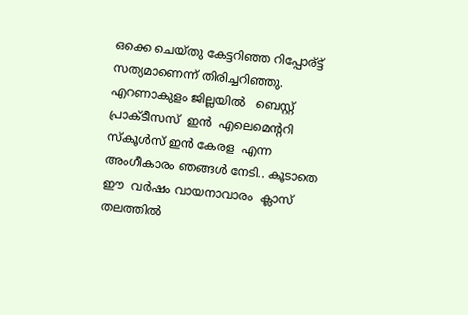ഒക്കെ ചെയ്തു കേട്ടറിഞ്ഞ റിപ്പോര്ട്ട്   സത്യമാണെന്ന് തിരിച്ചറിഞ്ഞു.  എറണാകുളം ജില്ലയിൽ   ബെസ്റ്റ്  പ്രാക്ടീസസ്  ഇൻ  എലെമെന്ററി  സ്കൂൾസ് ഇൻ കേരള  എന്ന അംഗീകാരം ഞങ്ങള്‍ നേടി.. കൂടാതെ  ഈ  വർഷം വായനാവാരം  ക്ലാസ് തലത്തിൽ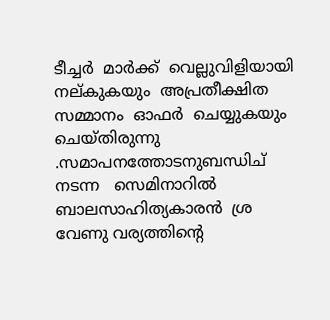ടീച്ചർ  മാർക്ക്  വെല്ലുവിളിയായി  നല്കുകയും  അപ്രതീക്ഷിത സമ്മാനം  ഓഫർ  ചെയ്യുകയും  ചെയ്തിരുന്നു .സമാപനത്തോടനുബന്ധിച്  നടന്ന   സെമിനാറിൽ ബാലസാഹിത്യകാരൻ  ശ്ര വേണു വര്യത്തിന്റെ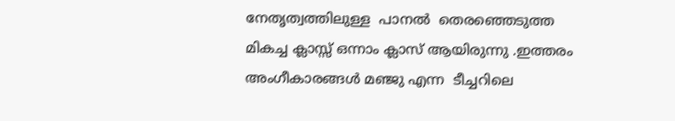നേതൃത്വത്തിലുള്ള  പാനൽ  തെരഞ്ഞെടുത്ത മികച്ച ക്ലാസ്സ്‌ ഒന്നാം ക്ലാസ് ആയിരുന്നു .ഇത്തരം അംഗീകാരങ്ങൾ മഞ്ജു എന്ന  ടീച്ചറിലെ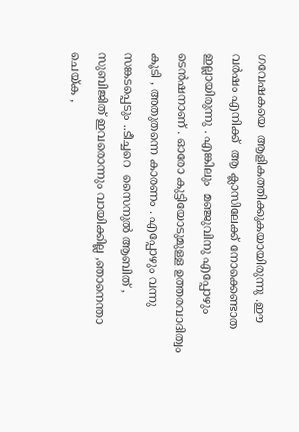ഗവേഷകയെ  ആളികത്തിക്കുകയായിരുന്നു .ഈ വർഷം എനിക്ക്  ആ ക്ലാസിലേക്ക് നോക്കെണ്ടാത ഇല്ലായിരുന്നു . എങ്കിലും  മഞ്ജുവിനു എപ്പോഴും ടെൻഷനാണ് . ഓരോ കുട്ടിയോടുമുള്ള ഉത്തരവാദിത്വം കൂടി , അതുതന്നെ കാരണം . എപ്പോഴും വന്നു സങ്കടപ്പെടും ..ടീച്ചറെ  സൈനുൽ ആബിത് , സുബിജിത് ഇവരൊന്നും വായിക്കില്ല ,ഞാനെന്താ ചെയ്ക ,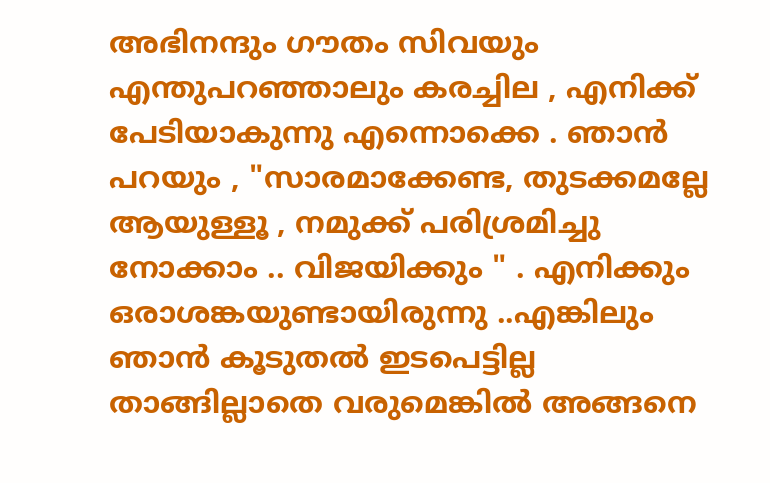അഭിനന്ദും ഗൗതം സിവയും എന്തുപറഞ്ഞാലും കരച്ചില , എനിക്ക് പേടിയാകുന്നു എന്നൊക്കെ . ഞാൻ പറയും , "സാരമാക്കേണ്ട, തുടക്കമല്ലേ ആയുള്ളൂ , നമുക്ക് പരിശ്രമിച്ചു നോക്കാം .. വിജയിക്കും " . എനിക്കും ഒരാശങ്കയുണ്ടായിരുന്നു ..എങ്കിലും ഞാൻ കൂടുതൽ ഇടപെട്ടില്ല താങ്ങില്ലാതെ വരുമെങ്കിൽ അങ്ങനെ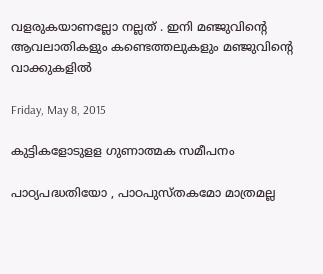വളരുകയാണല്ലോ നല്ലത് . ഇനി മഞ്ജുവിന്റെ ആവലാതികളും കണ്ടെത്തലുകളും മഞ്ജുവിന്റെ വാക്കുകളിൽ

Friday, May 8, 2015

കുട്ടികളോടുളള ഗുണാത്മക സമീപനം

പാഠ്യപദ്ധതിയോ , പാഠപുസ്തകമോ മാത്രമല്ല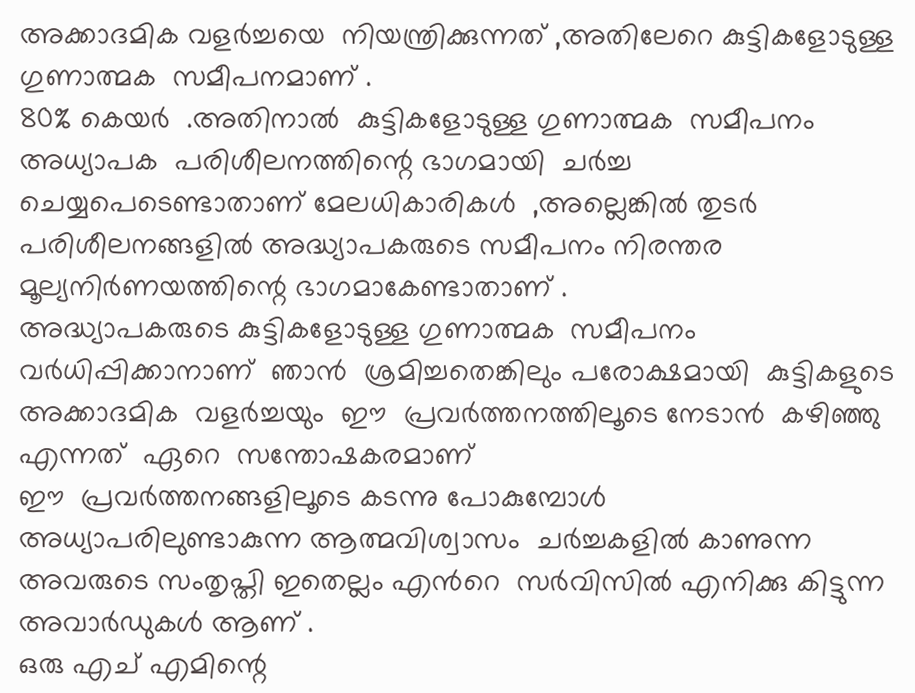അക്കാദമിക വളര്‍ച്ചയെ  നിയന്ത്രിക്കുന്നത് ,അതിലേറെ കുട്ടികളോടുള്ള ഗുണാത്മക  സമീപനമാണ് .
80% കെയർ  .അതിനാൽ  കുട്ടികളോടുള്ള ഗുണാത്മക  സമീപനം
അധ്യാപക  പരിശീലനത്തിന്റെ ഭാഗമായി  ചര്‍ച്ച ചെയ്യപെടെണ്ടാതാണ് മേലധികാരികൾ  ,അല്ലെങ്കിൽ തുടർ പരിശീലനങ്ങളിൽ അദ്ധ്യാപകരുടെ സമീപനം നിരന്തര മൂല്യനിർണയത്തിന്റെ ഭാഗമാകേണ്ടാതാണ് .
അദ്ധ്യാപകരുടെ കുട്ടികളോടുള്ള ഗുണാത്മക  സമീപനം  വർധിപ്പിക്കാനാണ്  ഞാൻ  ശ്രമിച്ചതെങ്കിലും പരോക്ഷമായി  കുട്ടികളുടെ  അക്കാദമിക  വളര്‍ച്ചയും  ഈ  പ്രവർത്തനത്തിലൂടെ നേടാൻ  കഴിഞ്ഞു  എന്നത്  ഏറെ  സന്തോഷകരമാണ്
ഈ  പ്രവർത്തനങ്ങളിലൂടെ കടന്നു പോകുമ്പോൾ അധ്യാപരിലുണ്ടാകുന്ന ആത്മവിശ്വാസം  ചർച്ചകളിൽ കാണുന്ന അവരുടെ സംതൃപ്തി ഇതെല്ലം എൻറെ  സർവിസിൽ എനിക്കു കിട്ടുന്ന അവാർഡുകൾ ആണ് .
ഒരു എച് എമിന്റെ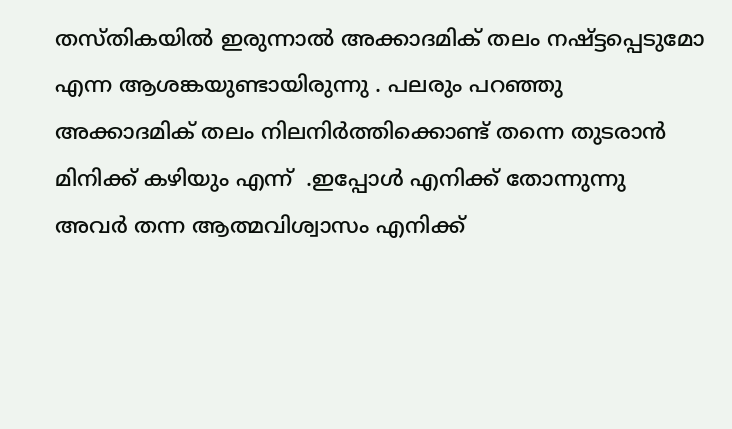തസ്തികയില്‍ ഇരുന്നാല്‍ അക്കാദമിക് തലം നഷ്ട്ടപ്പെടുമോ എന്ന ആശങ്കയുണ്ടായിരുന്നു . പലരും പറഞ്ഞു അക്കാദമിക് തലം നിലനിര്‍ത്തിക്കൊണ്ട് തന്നെ തുടരാൻ മിനിക്ക് കഴിയും എന്ന്  .ഇപ്പോൾ എനിക്ക് തോന്നുന്നു  അവർ തന്ന ആത്മവിശ്വാസം എനിക്ക്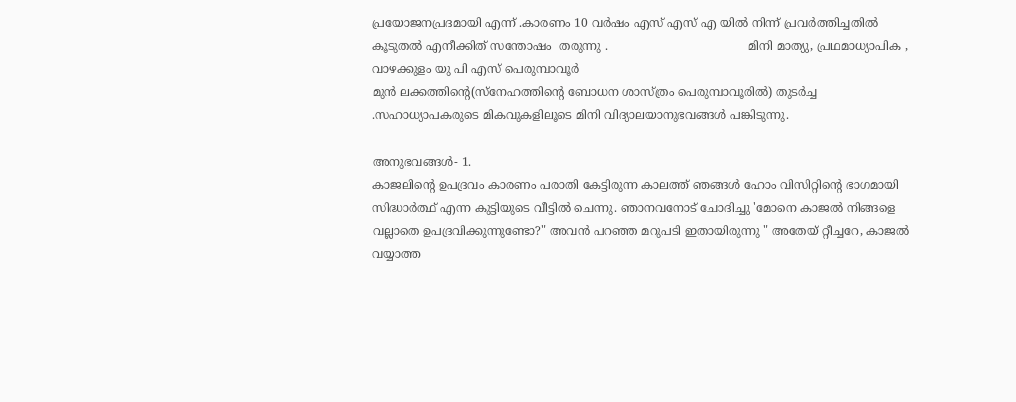പ്രയോജനപ്രദമായി എന്ന് .കാരണം 10 വർഷം എസ് എസ് എ യിൽ നിന്ന് പ്രവർത്തിച്ചതിൽ കൂടുതൽ എനീക്കിത് സന്തോഷം  തരുന്നു .                                      മിനി മാത്യു, പ്രഥമാധ്യാപിക , വാഴക്കുളം യു പി എസ് പെരുമ്പാവൂര്‍
മുന്‍ ലക്കത്തിന്റെ(സ്നേഹത്തിന്റെ ബോധന ശാസ്ത്രം പെരുമ്പാവൂരിൽ) തുടര്‍ച്ച .സഹാധ്യാപകരുടെ മികവുകളിലൂടെ മിനി വിദ്യാലയാനുഭവങ്ങള്‍ പങ്കിടുന്നു.

അനുഭവങ്ങള്‍- 1.
കാജലിന്റെ ഉപദ്രവം കാരണം പരാതി കേട്ടിരുന്ന കാലത്ത് ഞങ്ങൾ ഹോം വിസിറ്റിന്റെ ഭാഗമായി സിദ്ധാർത്ഥ് എന്ന കുട്ടിയുടെ വീട്ടില്‍ ചെന്നു. ഞാനവനോട് ചോദിച്ചു 'മോനെ കാജൽ നിങ്ങളെ വല്ലാതെ ഉപദ്രവിക്കുന്നുണ്ടോ?" അവൻ പറഞ്ഞ മറുപടി ഇതായിരുന്നു " അതേയ് റ്റീച്ചറേ, കാജൽ  വയ്യാത്ത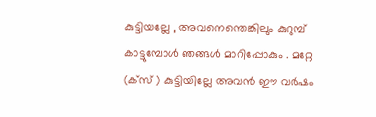കുട്ടിയല്ലേ , അവനെന്തെങ്കിലും കുറുമ്പ് കാട്ടുമ്പോൾ ഞങ്ങൾ മാറിപ്പോകും . മറ്റേ (ക്സ് ) കുട്ടിയില്ലേ അവൻ ഈ വര്‍ഷം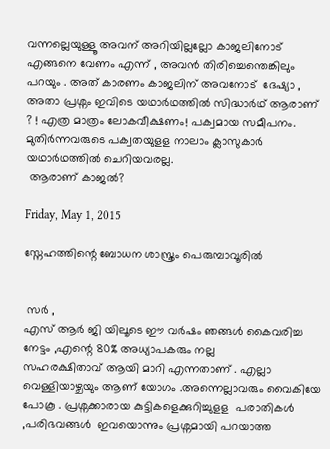വന്നല്ലെയുള്ളൂ അവന് അറിയില്ലല്ലോ കാജലിനോട്‌ എങ്ങനെ വേണം എന്ന് , അവൻ തിരിച്ചെന്തെങ്കിലും പറയും . അത് കാരണം കാജലിന് അവനോട്  ദേഷ്യാ , അതാ പ്രശ്നം ഇവിടെ യഥാർഥത്തിൽ സിദ്ധാര്‍ഥ് ആരാണ്  ? ! എത്ര മാത്രം ലോകവീക്ഷണം! പക്വമായ സമീപനം. മുതിര്‍ന്നവരുടെ പക്വതയുളള നാലാം ക്ലാസുകാര്‍ യഥാര്‍ഥത്തില്‍ ചെറിയവരല്ല.
 ആരാണ് കാജല്‍?

Friday, May 1, 2015

സ്നേഹത്തിന്റെ ബോധന ശാസ്ത്രം പെരുമ്പാവൂരിൽ


 സർ ,
എസ് ആര്‍ ജി യിലൂടെ ഈ വര്‍ഷം ഞങ്ങൾ കൈവരിച്ച നേട്ടം ,എന്റെ 80% അധ്യാപകരും നല്ല
സഹരക്ഷിതാവ് ആയി മാറി എന്നതാണ് . എല്ലാ  വെള്ളിയാഴ്ചയും ആണ് യോഗം .അന്നെല്ലാവരും വൈകിയേ പോകൂ . പ്രശ്നക്കാരായ കുട്ടികളെക്കുറിച്ചുളള  പരാതികൾ ,പരിഭവങ്ങൾ  ഇവയൊന്നും പ്രശ്നമായി പറയാത്ത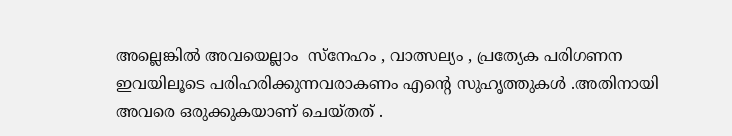അല്ലെങ്കിൽ അവയെല്ലാം  സ്നേഹം , വാത്സല്യം , പ്രത്യേക പരിഗണന ഇവയിലൂടെ പരിഹരിക്കുന്നവരാകണം എന്റെ സുഹൃത്തുകൾ .അതിനായി അവരെ ഒരുക്കുകയാണ് ചെയ്തത് .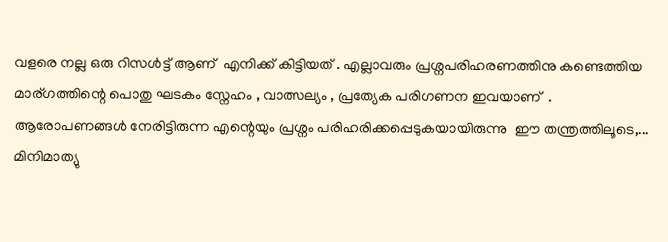വളരെ നല്ല ഒരു റിസൾട്ട്‌ ആണ്  എനിക്ക് കിട്ടിയത് . എല്ലാവരും പ്രശ്നപരിഹരണത്തിനു കണ്ടെത്തിയ മാര്ഗത്തിന്റെ പൊതു ഘടകം സ്നേഹം , വാത്സല്യം , പ്രത്യേക പരിഗണന ഇവയാണ്  .  ആരോപണങ്ങൾ നേരിട്ടിരുന്ന എന്റെയും പ്രശ്നം പരിഹരിക്കപ്പെടുകയായിരുന്നു  ഈ തന്ത്രത്തിലൂടെ,...
മിനിമാത്യു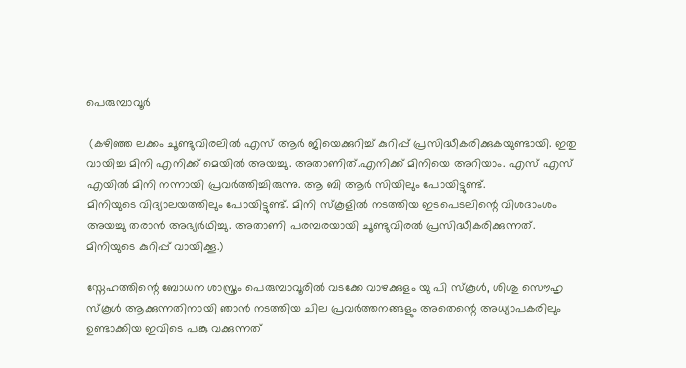പെരുമ്പാവൂര്‍

 (കഴിഞ്ഞ ലക്കം ചൂണ്ടുവിരലില്‍ എസ് ആര്‍ ജിയെക്കുറിച്ച് കുറിപ്പ് പ്രസിദ്ധീകരിക്കുകയുണ്ടായി. ഇതു വായിച്ച മിനി എനിക്ക് മെയില്‍ അയച്ചു. അതാണിത്.എനിക്ക് മിനിയെ അറിയാം. എസ് എസ് എയില്‍ മിനി നന്നായി പ്രവര്‍ത്തിച്ചിരുന്നു. ആ ബി ആര്‍ സിയിലും പോയിട്ടുണ്ട്.
മിനിയുടെ വിദ്യാലയത്തിലും പോയിട്ടുണ്ട്. മിനി സ്കൂളില്‍ നടത്തിയ ഇടപെടലിന്റെ വിശദാംശം അയച്ചു തരാന്‍ അഭ്യര്‍ഥിച്ചു. അതാണി പരമ്പരയായി ചൂണ്ടുവിരല്‍ പ്രസിദ്ധീകരിക്കുന്നത്.
മിനിയുടെ കുറിപ്പ് വായിക്കൂ.)

സ്നേഹത്തിന്റെ ബോധന ശാസ്ത്രം പെരുമ്പാവൂരിൽ വടക്കേ വാഴക്കുളം യു പി സ്കൂൾ, ശിശു സൌഹൃ സ്കൂൾ ആക്കുന്നതിനായി ഞാൻ നടത്തിയ ചില പ്രവർത്തനങ്ങളും അതെന്റെ അധ്യാപകരിലും ഉണ്ടാക്കിയ ഇവിടെ പങ്കു വക്കുന്നത്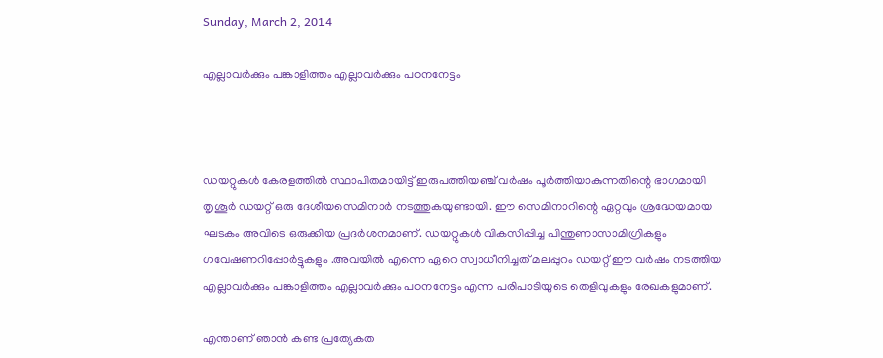Sunday, March 2, 2014

എല്ലാവര്‍ക്കും പങ്കാളിത്തം എല്ലാവര്‍ക്കും പഠനനേട്ടം



ഡയറ്റുകള്‍ കേരളത്തില്‍ സ്ഥാപിതമായിട്ട് ഇരുപത്തിയഞ്ച് വര്‍ഷം പൂര്‍ത്തിയാകുന്നതിന്റെ ഭാഗമായി തൃശൂര്‍ ഡയറ്റ് ഒരു ദേശീയസെമിനാര്‍ നടത്തുകയുണ്ടായി. ഈ സെമിനാറിന്റെ ഏറ്റവും ശ്രദ്ധേയമായ ഘടകം അവിടെ ഒരുക്കിയ പ്രദര്‍ശനമാണ്. ഡയറ്റുകള്‍ വികസിപ്പിച്ച പിന്തുണാസാമിഗ്രികളും ഗവേഷണറിപ്പോര്‍ട്ടുകളും .അവയില്‍ എന്നെ ഏറെ സ്വാധീനിച്ചത് മലപ്പുറം ഡയറ്റ് ഈ വര്‍ഷം നടത്തിയ എല്ലാവര്‍ക്കും പങ്കാളിത്തം എല്ലാവര്‍ക്കും പഠനനേട്ടം എന്ന പരിപാടിയുടെ തെളിവുകളും രേഖകളുമാണ്.

എന്താണ് ഞാന്‍ കണ്ട പ്രത്യേകത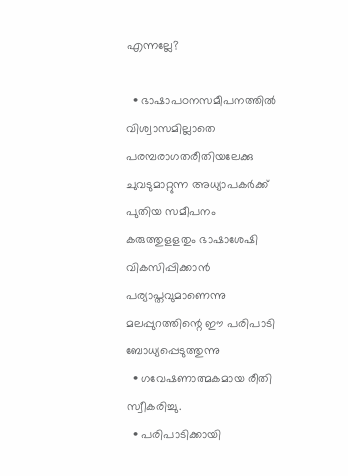എന്നല്ലേ?

  • ഭാഷാപഠനസമീപനത്തില്‍ വിശ്വാസമില്ലാതെ പരമ്പരാഗതരീതിയലേക്കു ചുവടുമാറ്റുന്ന അധ്യാപകര്‍ക്ക് പുതിയ സമീപനം കരുത്തുളളതും ഭാഷാശേഷി വികസിപ്പിക്കാന്‍ പര്യാപ്തവുമാണെന്നു മലപ്പുറത്തിന്റെ ഈ പരിപാടി ബോധ്യപ്പെടുത്തുന്നു
  • ഗവേഷണാത്മകമായ രീതി സ്വീകരിച്ചു.
  • പരിപാടിക്കായി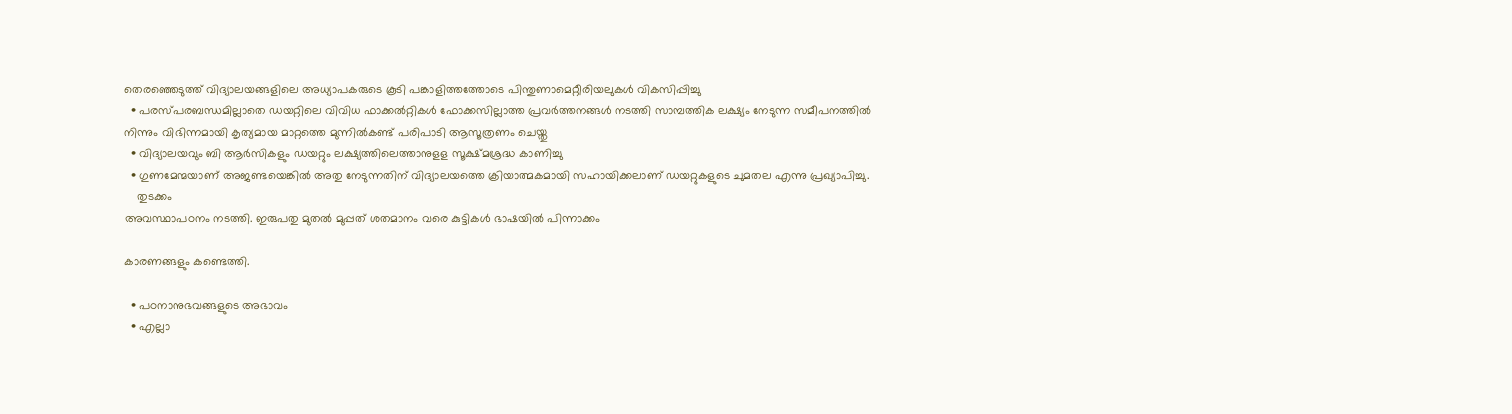തെരഞ്ഞെടുത്ത് വിദ്യാലയങ്ങളിലെ അധ്യാപകരുടെ കൂടി പങ്കാളിത്തത്തോടെ പിന്തുണാമെറ്റീരിയലുകള്‍ വികസിപ്പിച്ചു
  • പരസ്പരബന്ധമില്ലാതെ ഡയറ്റിലെ വിവിധ ഫാക്കല്‍റ്റികള്‍ ഫോക്കസില്ലാത്ത പ്രവര്‍ത്തനങ്ങള്‍ നടത്തി സാമ്പത്തിക ലക്ഷ്യം നേടുന്ന സമീപനത്തില്‍ നിന്നും വിഭിന്നമായി കൃത്യമായ മാറ്റത്തെ മുന്നില്‍കണ്ട് പരിപാടി ആസൂത്രണം ചെയ്തു
  • വിദ്യാലയവും ബി ആര്‍സികളും ഡയറ്റും ലക്ഷ്യത്തിലെത്താനുളള സൂക്ഷ്മശ്രദ്ധ കാണിച്ചു
  • ഗുണമേന്മയാണ് അജണ്ടയെങ്കില്‍ അതു നേടുന്നതിന് വിദ്യാലയത്തെ ക്രിയാത്മകമായി സഹായിക്കലാണ് ഡയറ്റുകളുടെ ചുമതല എന്നു പ്രഖ്യാപിച്ചു.
    തുടക്കം
അവസ്ഥാപഠനം നടത്തി. ഇരുപതു മുതല്‍ മുപ്പത് ശതമാനം വരെ കുട്ടികള്‍ ഭാഷയില്‍ പിന്നാക്കം

കാരണങ്ങളും കണ്ടെത്തി.

  • പഠനാനുഭവങ്ങളുടെ അഭാവം
  • എല്ലാ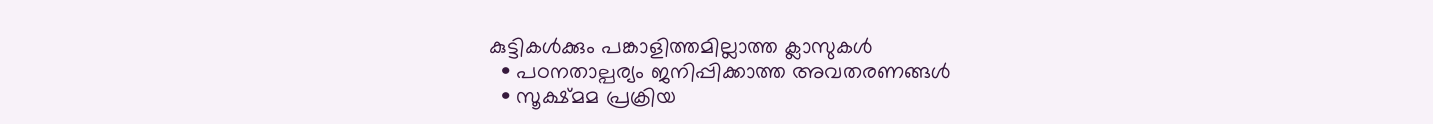കുട്ടികള്‍ക്കും പങ്കാളിത്തമില്ലാത്ത ക്ലാസുകള്‍
  • പഠനതാല്പര്യം ജനിപ്പിക്കാത്ത അവതരണങ്ങള്‍
  • സൂക്ഷ്മമ പ്രക്രിയ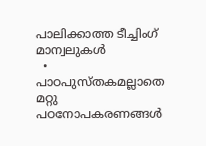പാലിക്കാത്ത ടീച്ചിംഗ് മാന്വലുകള്‍
  • പാഠപുസ്തകമല്ലാതെ മറ്റു പഠനോപകരണങ്ങള്‍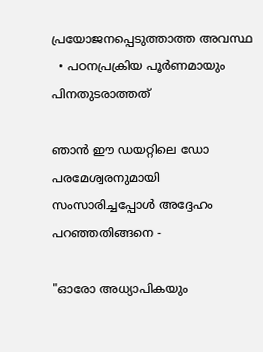പ്രയോജനപ്പെടുത്താത്ത അവസ്ഥ
  • പഠനപ്രക്രിയ പൂര്‍ണമായും പിനതുടരാത്തത്

ഞാന്‍ ഈ ഡയറ്റിലെ ഡോ പരമേശ്വരനുമായി സംസാരിച്ചപ്പോള്‍ അദ്ദേഹം പറഞ്ഞതിങ്ങനെ -

"ഓരോ അധ്യാപികയും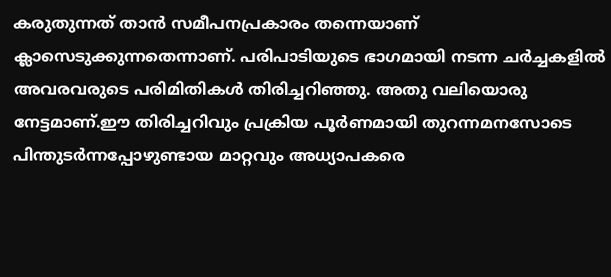കരുതുന്നത് താന്‍ സമീപനപ്രകാരം തന്നെയാണ് ക്ലാസെടുക്കുന്നതെന്നാണ്. പരിപാടിയുടെ ഭാഗമായി നടന്ന ചര്‍ച്ചകളില്‍ അവരവരുടെ പരിമിതികള്‍ തിരിച്ചറിഞ്ഞു. അതു വലിയൊരു നേട്ടമാണ്.ഈ തിരിച്ചറിവും പ്രക്രിയ പൂര്‍ണമായി തുറന്നമനസോടെ പിന്തുടര്‍ന്നപ്പോഴുണ്ടായ മാറ്റവും അധ്യാപകരെ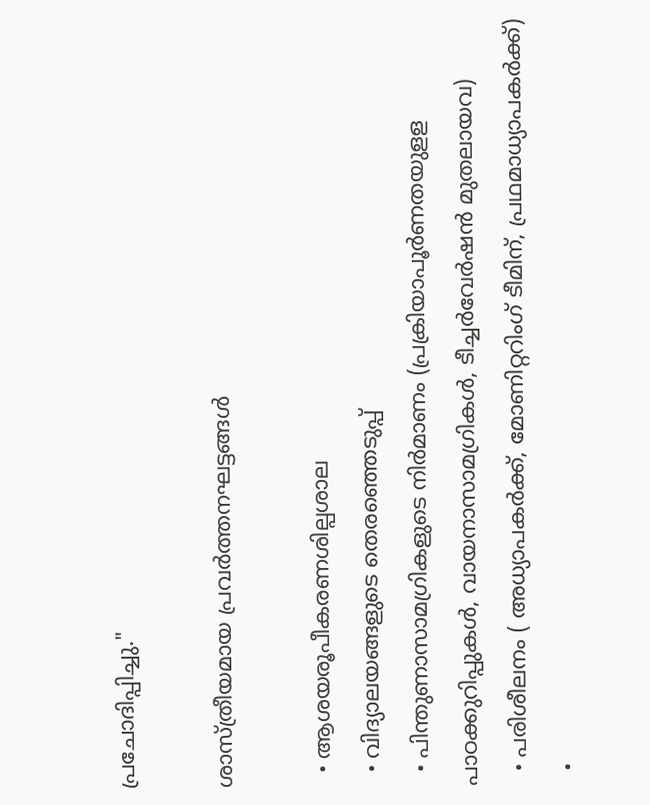പ്രചോദിപ്പിച്ചു."

ശാസ്ത്രീയമായ പ്രവര്‍ത്തനഘട്ടങ്ങള്‍

  • ആശയരൂപീകരണശില്പശാല
  • വിദ്യാലയങ്ങളുടെ തെരഞ്ഞെടുപ്പ്
  • പിന്തുണാസാമഗ്രികളുടെ നിര്‍മാണം (പ്രക്രിയാപൂര്‍ണതയുളള പാഠക്കുറിപ്പുകള്‍, വായനാസാമഗ്രികള്‍, ടീച്ചര്‍വേര്‍ഷന്‍ മുതലായവ)
  • പരിശീലനം ( അധ്യാപകര്‍ക്ക്, മോണിറ്ററിംഗ് ടീമിന്, പ്രഥമാധ്യാപകര്‍ക്ക്)
  •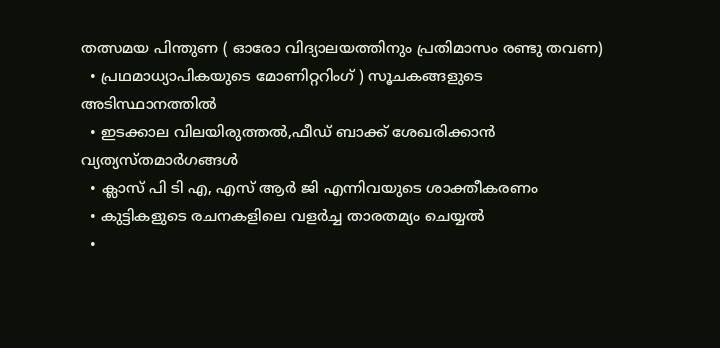തത്സമയ പിന്തുണ ( ഓരോ വിദ്യാലയത്തിനും പ്രതിമാസം രണ്ടു തവണ)
  • പ്രഥമാധ്യാപികയുടെ മോണിറ്ററിംഗ് ) സൂചകങ്ങളുടെ അടിസ്ഥാനത്തില്‍
  • ഇടക്കാല വിലയിരുത്തല്‍,ഫീഡ് ബാക്ക് ശേഖരിക്കാന്‍ വ്യത്യസ്തമാര്‍ഗങ്ങള്‍
  • ക്ലാസ് പി ടി എ, എസ് ആര്‍ ജി എന്നിവയുടെ ശാക്തീകരണം
  • കുട്ടികളുടെ രചനകളിലെ വളര്‍ച്ച താരതമ്യം ചെയ്യല്‍
  •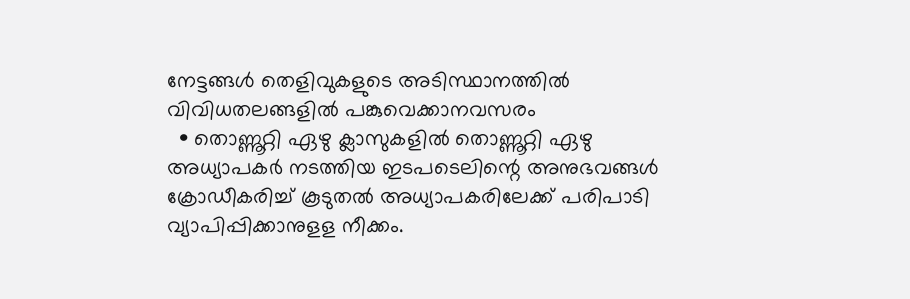നേട്ടങ്ങള്‍ തെളിവുകളുടെ അടിസ്ഥാനത്തില്‍ വിവിധതലങ്ങളില്‍ പങ്കുവെക്കാനവസരം
  • തൊണ്ണൂറ്റി ഏഴു ക്ലാസുകളില്‍ തൊണ്ണൂറ്റി ഏഴു അധ്യാപകര്‍ നടത്തിയ ഇടപടെലിന്റെ അനുഭവങ്ങള്‍ ക്രോഡീകരിച്ച് കൂടുതല്‍ അധ്യാപകരിലേക്ക് പരിപാടി വ്യാപിപ്പിക്കാനുളള നീക്കം.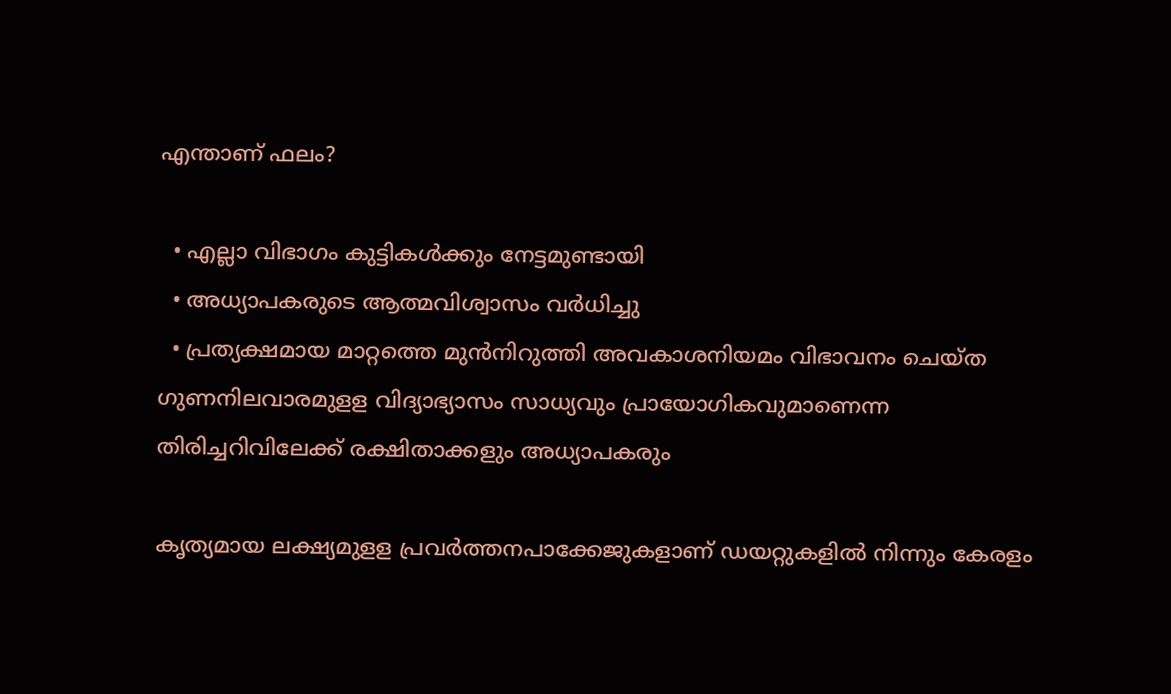എന്താണ് ഫലം?

  • എല്ലാ വിഭാഗം കുട്ടികള്‍ക്കും നേട്ടമുണ്ടായി
  • അധ്യാപകരുടെ ആത്മവിശ്വാസം വര്‍ധിച്ചു
  • പ്രത്യക്ഷമായ മാറ്റത്തെ മുന്‍നിറുത്തി അവകാശനിയമം വിഭാവനം ചെയ്ത ഗുണനിലവാരമുളള വിദ്യാഭ്യാസം സാധ്യവും പ്രായോഗികവുമാണെന്ന തിരിച്ചറിവിലേക്ക് രക്ഷിതാക്കളും അധ്യാപകരും

കൃത്യമായ ലക്ഷ്യമുളള പ്രവര്‍ത്തനപാക്കേജുകളാണ് ഡയറ്റുകളില്‍ നിന്നും കേരളം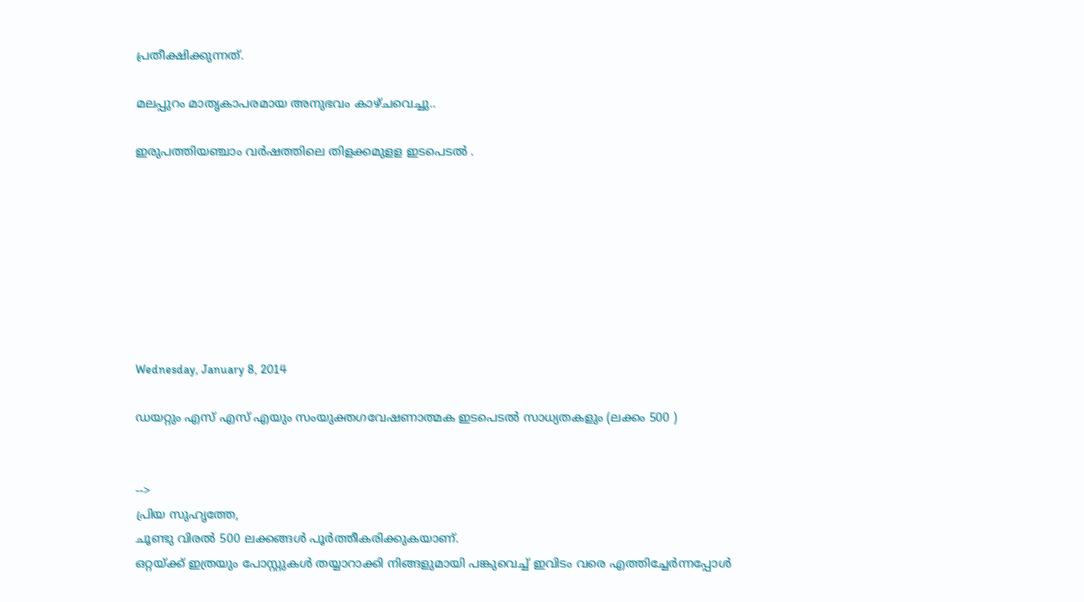പ്രതീക്ഷിക്കുന്നത്.

മലപ്പുറം മാതൃകാപരമായ അനുഭവം കാഴ്ചവെച്ചു..

ഇരുപത്തിയഞ്ചാം വര്‍ഷത്തിലെ തിളക്കമുളള ഇടപെടല്‍ .








Wednesday, January 8, 2014

ഡയറ്റും എസ് എസ് എയും സംയുക്തഗവേഷണാത്മക ഇടപെടല്‍ സാധ്യതകളും (ലക്കം 500 )


-->
പ്രിയ സുഹൃത്തേ,
ചൂണ്ടു വിരല്‍ 500 ലക്കങ്ങള്‍ പൂര്‍ത്തീകരിക്കുകയാണ്.
ഒറ്റയ്ക്ക് ഇത്രയും പോസ്റ്റുകള്‍ തയ്യാറാക്കി നിങ്ങളുമായി പങ്കുവെച്ച് ഇവിടം വരെ എത്തിച്ചേര്‍ന്നപ്പോള്‍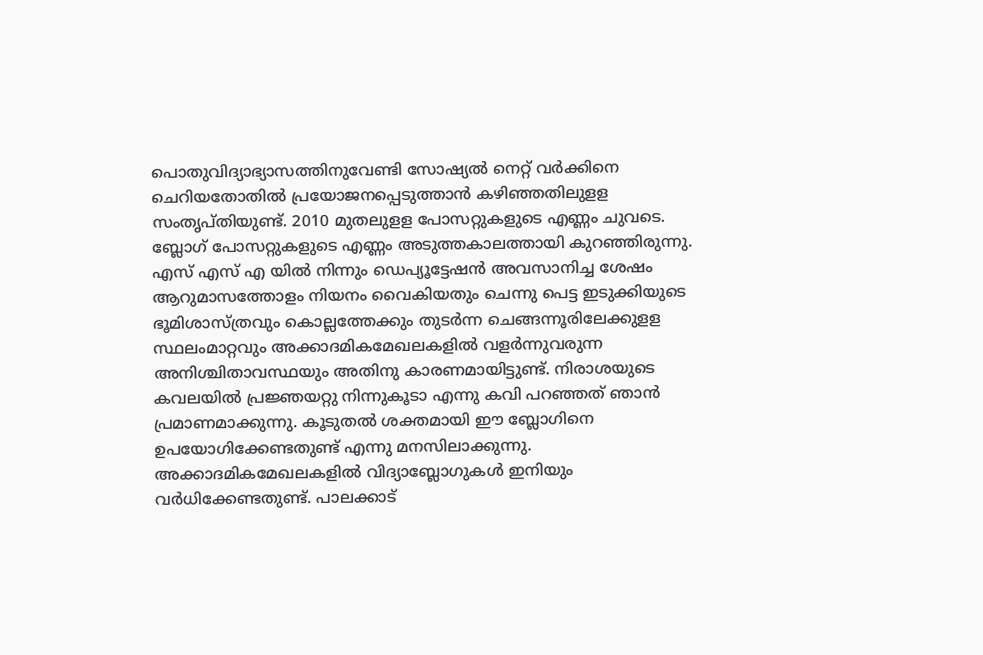പൊതുവിദ്യാഭ്യാസത്തിനുവേണ്ടി സോഷ്യല്‍ നെറ്റ് വര്‍ക്കിനെ ചെറിയതോതില്‍ പ്രയോജനപ്പെടുത്താന്‍ കഴിഞ്ഞതിലുളള സംതൃപ്തിയുണ്ട്. 2010 മുതലുളള പോസറ്റുകളുടെ എണ്ണം ചുവടെ.
ബ്ലോഗ് പോസറ്റുകളുടെ എണ്ണം അടുത്തകാലത്തായി കുറഞ്ഞിരുന്നു. എസ് എസ് എ യില്‍ നിന്നും ഡെപ്യൂട്ടേഷന്‍ അവസാനിച്ച ശേഷം ആറുമാസത്തോളം നിയനം വൈകിയതും ചെന്നു പെട്ട ഇടുക്കിയുടെ ഭൂമിശാസ്ത്രവും കൊല്ലത്തേക്കും തുടര്‍ന്ന ചെങ്ങന്നൂരിലേക്കുളള സ്ഥലംമാറ്റവും അക്കാദമികമേഖലകളില്‍ വളര്‍ന്നുവരുന്ന അനിശ്ചിതാവസ്ഥയും അതിനു കാരണമായിട്ടുണ്ട്. നിരാശയുടെ കവലയില്‍ പ്രജ്ഞയറ്റു നിന്നുകൂടാ എന്നു കവി പറഞ്ഞത് ‌‌ഞാന്‍ പ്രമാണമാക്കുന്നു. കൂടുതല്‍ ശക്തമായി ഈ ബ്ലോഗിനെ ഉപയോഗിക്കേണ്ടതുണ്ട് എന്നു മനസിലാക്കുന്നു.
അക്കാദമികമേഖലകളില്‍ വിദ്യാബ്ലോഗുകള്‍ ഇനിയും വര്‍ധിക്കേണ്ടതുണ്ട്. പാലക്കാട്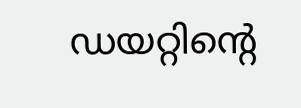ഡയറ്റിന്റെ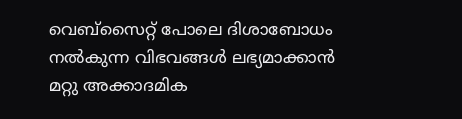വെബ്സൈറ്റ് പോലെ ദിശാബോധം നല്‍കുന്ന വിഭവങ്ങള്‍ ലഭ്യമാക്കാന്‍ മറ്റു അക്കാദമിക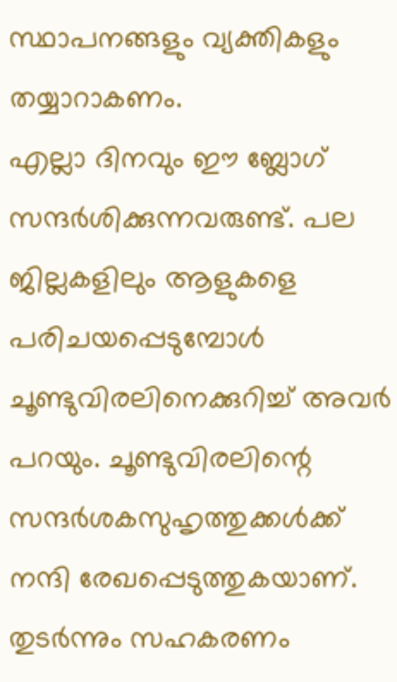സ്ഥാപനങ്ങളും വ്യക്തികളും തയ്യാറാകണം.
എല്ലാ ദിനവും ഈ ബ്ലോഗ് സന്ദര്‍ശിക്കുന്നവരുണ്ട്. പല ജില്ലകളിലും ആളുകളെ പരിചയപ്പെടുമ്പോള്‍ ചൂണ്ടുവിരലിനെക്കുറിച്ച് അവര്‍ പറയും. ചൂണ്ടുവിരലിന്റെ സന്ദര്‍ശകസുഹൃത്തുക്കള്‍ക്ക് നന്ദി രേഖപ്പെടുത്തുകയാണ്.
തുടര്‍ന്നും സഹകരണം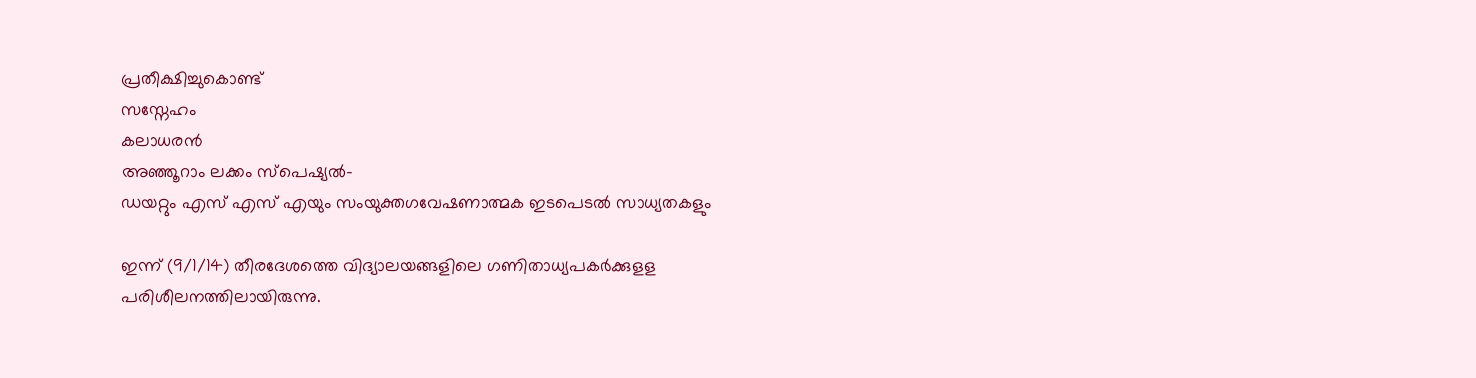പ്രതീക്ഷിച്ചുകൊണ്ട്
സസ്നേഹം
കലാധരന്‍
അഞ്ഞൂറാം ലക്കം സ്പെഷ്യല്‍-
ഡയറ്റും എസ് എസ് എയും സംയുക്തഗവേഷണാത്മക ഇടപെടല്‍ സാധ്യതകളും

ഇന്ന് (9/1/14) തീരദേശത്തെ വിദ്യാലയങ്ങളിലെ ഗണിതാധ്യപകര്‍ക്കുളള പരിശീലനത്തിലായിരുന്നു.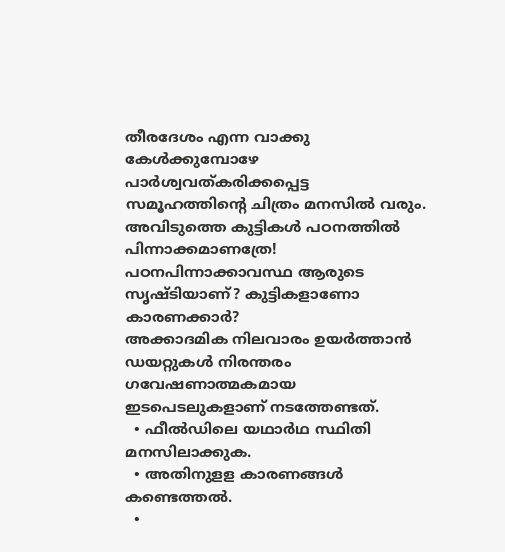തീരദേശം എന്ന വാക്കു കേള്‍ക്കുമ്പോഴേ പാര്‍ശ്വവത്കരിക്കപ്പെട്ട സമൂഹത്തിന്റെ ചിത്രം മനസില്‍ വരും. അവിടുത്തെ കുട്ടികള്‍ പഠനത്തില്‍ പിന്നാക്കമാണത്രേ! പഠനപിന്നാക്കാവസ്ഥ ആരുടെ സൃഷ്ടിയാണ്? കുട്ടികളാണോ കാരണക്കാര്‍?
അക്കാദമിക നിലവാരം ഉയര്‍ത്താന്‍ ഡയറ്റുകള്‍ നിരന്തരം ഗവേഷണാത്മകമായ ഇടപെടലുകളാണ് നടത്തേണ്ടത്.
  • ഫീല്‍ഡിലെ യഥാര്‍ഥ സ്ഥിതി മനസിലാക്കുക.
  • അതിനുളള കാരണങ്ങള്‍ കണ്ടെത്തല്‍.
  •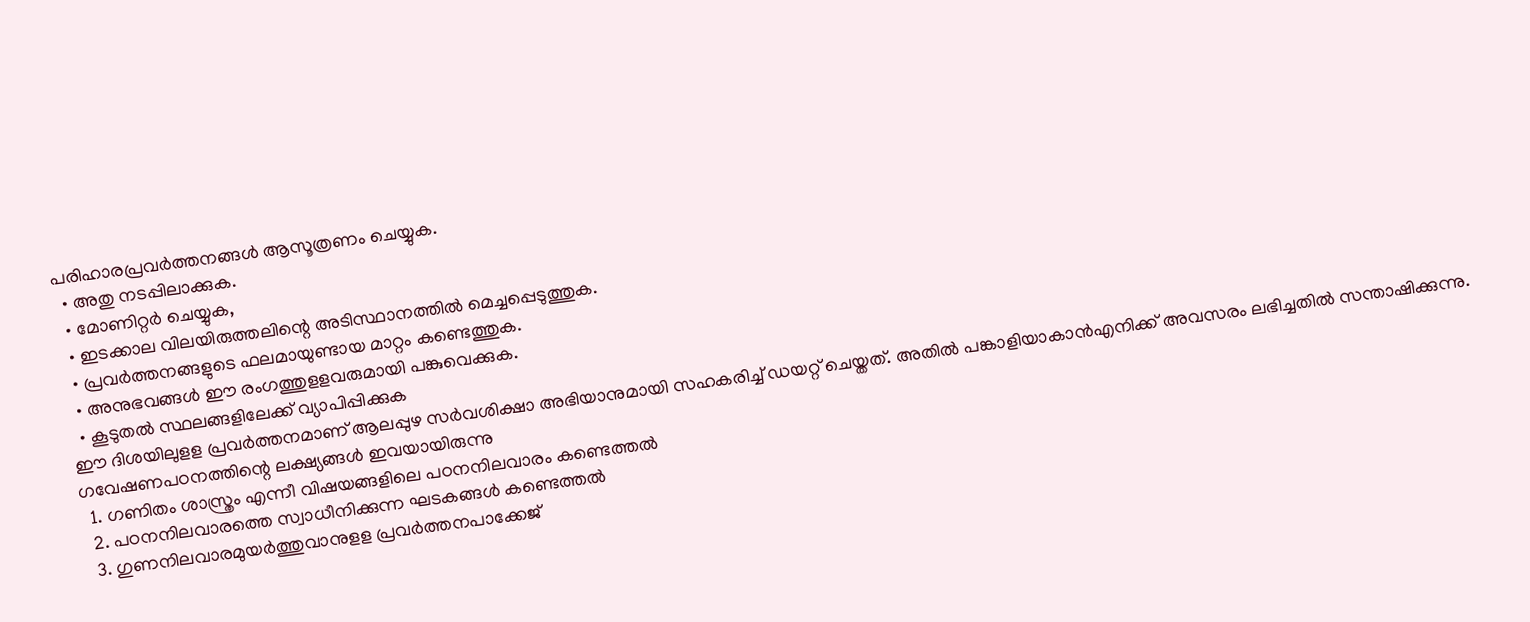പരിഹാരപ്രവര്‍ത്തനങ്ങള്‍ ആസൂത്രണം ചെയ്യുക.
  • അതു നടപ്പിലാക്കുക.
  • മോണിറ്റര്‍ ചെയ്യുക,
  • ഇടക്കാല വിലയിരുത്തലിന്റെ അടിസ്ഥാനത്തില്‍ മെച്ചപ്പെടുത്തുക.
  • പ്രവര്‍ത്തനങ്ങളുടെ ഫലമായുണ്ടായ മാറ്റം കണ്ടെത്തുക.
  • അനുഭവങ്ങള്‍ ഈ രംഗത്തുളളവരുമായി പങ്കുവെക്കുക.
  • കൂടുതല്‍ സ്ഥലങ്ങളിലേക്ക് വ്യാപിപ്പിക്കുക
ഈ ദിശയിലുളള പ്രവര്‍ത്തനമാണ് ആലപ്പുഴ സര്‍വശിക്ഷാ അഭിയാനുമായി സഹകരിച്ച് ഡയറ്റ് ചെയ്തത്. അതില്‍ പങ്കാളിയാകാന്‍എനിക്ക് അവസരം ലഭിച്ചതില്‍ സന്താഷിക്കുന്നു.
ഗവേഷണപഠനത്തിന്റെ ലക്ഷ്യങ്ങള്‍ ഇവയായിരുന്നു
  1. ഗണിതം ശാസ്ത്രം എന്നീ വിഷയങ്ങളിലെ പഠനനിലവാരം കണ്ടെത്തല്‍
  2. പഠനനിലവാരത്തെ സ്വാധീനിക്കുന്ന ഘടകങ്ങള്‍ കണ്ടെത്തല്‍
  3. ഗുണനിലവാരമുയര്‍ത്തുവാനുളള പ്രവര്‍ത്തനപാക്കേജ്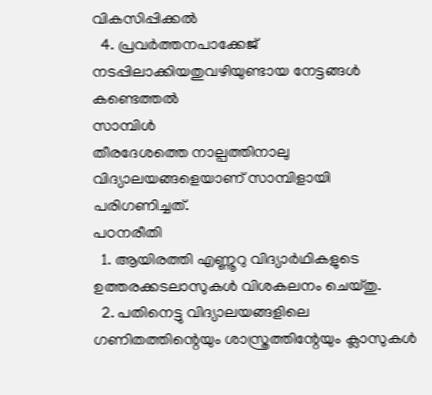വികസിപ്പിക്കല്‍
  4. പ്രവര്‍ത്തനപാക്കേജ് നടപ്പിലാക്കിയതുവഴിയുണ്ടായ നേട്ടങ്ങള്‍ കണ്ടെത്തല്‍
സാമ്പിള്‍
തീരദേശത്തെ നാല്പത്തിനാലു വിദ്യാലയങ്ങളെയാണ് സാമ്പിളായി പരിഗണിച്ചത്.
പഠനരീതി
  1. ആയിരത്തി എണ്ണൂറു വിദ്യാര്‍ഥികളുടെ ഉത്തരക്കടലാസുകള്‍ വിശകലനം ചെയ്തു.
  2. പതിനെട്ടു വിദ്യാലയങ്ങളിലെ ഗണിതത്തിന്റെയും ശാസ്ത്രത്തിന്റേയും ക്ലാസുകള്‍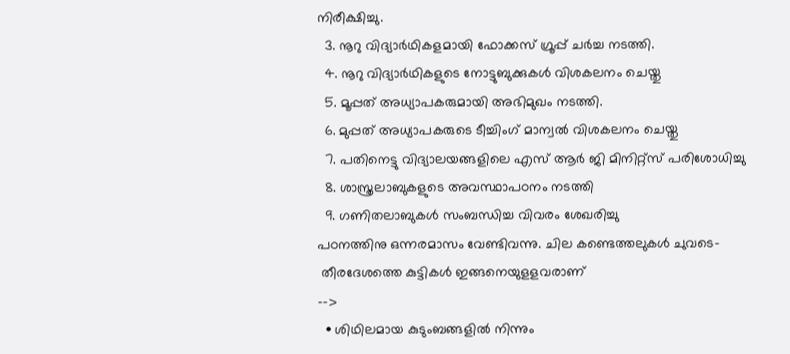നിരീക്ഷിച്ചു.
  3. നൂറു വിദ്യാര്‍ഥികളമായി ഫോക്കസ് ഗ്രൂപ്പ് ചര്‍ച്ച നടത്തി.
  4. നൂറു വിദ്യാര്‍ഥികളുടെ നോട്ടുബുക്കുകള്‍ വിശകലനം ചെയ്തു
  5. മൂപ്പത് അധ്യാപകരുമായി അഭിമുഖം നടത്തി.
  6. മുപ്പത് അധ്യാപകരുടെ ടീച്ചിംഗ് മാന്വല്‍ വിശകലനം ചെയ്തു
  7. പതിനെട്ടു വിദ്യാലയങ്ങളിലെ എസ് ആര്‍ ജി മിനിറ്റ്സ് പരിശോധിച്ചു
  8. ശാസ്ത്രലാബുകളുടെ അവസ്ഥാപഠനം നടത്തി
  9. ഗണിതലാബുകള്‍ സംബന്ധിച്ച വിവരം ശേഖരിച്ചു
പഠനത്തിനു ഒന്നരമാസം വേണ്ടിവന്നു. ചില കണ്ടെത്തലുകള്‍ ചുവടെ-
 തീരദേശത്തെ കുട്ടികള്‍ ഇങ്ങനെയുളളവരാണ്
-->
  • ശിഥിലമായ കുടുംബങ്ങളില്‍ നിന്നും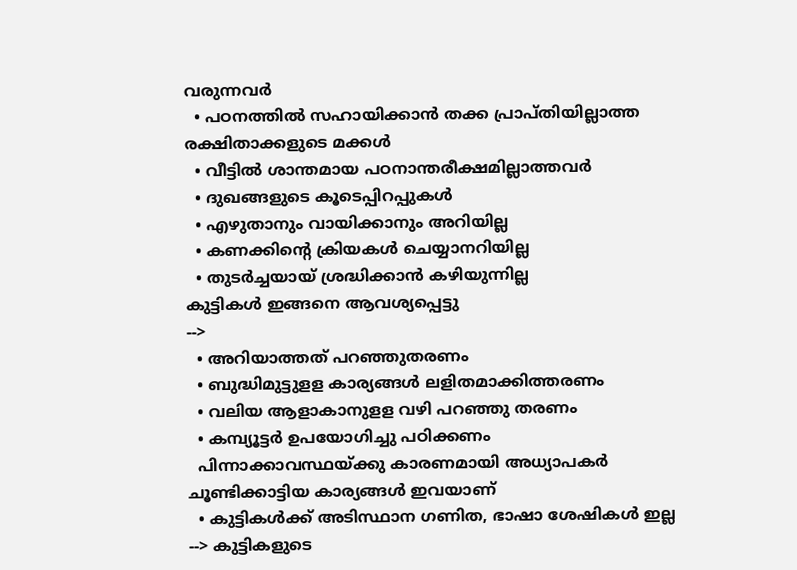വരുന്നവര്‍
  • പഠനത്തില്‍ സഹായിക്കാന്‍ തക്ക പ്രാപ്തിയില്ലാത്ത രക്ഷിതാക്കളുടെ മക്കള്‍
  • വീട്ടില്‍ ശാന്തമായ പഠനാന്തരീക്ഷമില്ലാത്തവര്‍
  • ദുഖങ്ങളുടെ കൂടെപ്പിറപ്പുകള്‍
  • എഴുതാനും വായിക്കാനും അറിയില്ല
  • കണക്കിന്റെ ക്രിയകള്‍ ചെയ്യാനറിയില്ല
  • തുടര്‍ച്ചയായ് ശ്രദ്ധിക്കാന്‍ കഴിയുന്നില്ല
കുട്ടികള്‍ ഇങ്ങനെ ആവശ്യപ്പെട്ടു
-->
  • അറിയാത്തത് പറഞ്ഞുതരണം
  • ബുദ്ധിമുട്ടുളള കാര്യങ്ങള്‍ ലളിതമാക്കിത്തരണം
  • വലിയ ആളാകാനുളള വഴി പറഞ്ഞു തരണം
  • കമ്പ്യൂട്ടര്‍ ഉപയോഗിച്ചു പഠിക്കണം
  പിന്നാക്കാവസ്ഥയ്ക്കു കാരണമായി അധ്യാപകര്‍ ചൂണ്ടിക്കാട്ടിയ കാര്യങ്ങള്‍ ഇവയാണ്
  • കുട്ടികള്‍ക്ക് അടിസ്ഥാന ഗണിത, ഭാഷാ ശേഷികള്‍ ഇല്ല
--> കുട്ടികളുടെ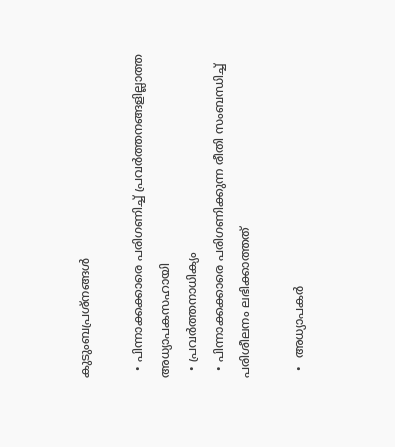കുടുംബപ്രശ്നങ്ങള്‍

  • പിന്നാക്കക്കാരെ പരിഗണിച്ച് പ്രവര്‍ത്തനങ്ങളില്ലാത്ത അധ്യാപകസഹായി
  • പ്രവര്‍ത്തനാധിക്യം
  • പിന്നാക്കക്കാരെ പരിഗണിക്കുന്ന രീതി സംബന്ധിച്ച് പരിശീലനം ലഭിക്കാത്തത്

  •  അധ്യാപകര്‍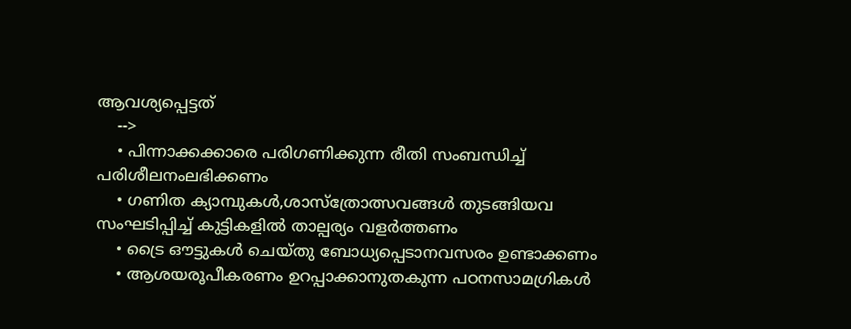ആവശ്യപ്പെട്ടത്
    -->
    • പിന്നാക്കക്കാരെ പരിഗണിക്കുന്ന രീതി സംബന്ധിച്ച് പരിശീലനംലഭിക്കണം
    • ഗണിത ക്യാമ്പുകള്‍,ശാസ്ത്രോത്സവങ്ങള്‍ തുടങ്ങിയവ സംഘടിപ്പിച്ച് കുട്ടികളില്‍ താല്പര്യം വളര്‍ത്തണം
    • ട്രൈ ഔട്ടുകള്‍ ചെയ്തു ബോധ്യപ്പെടാനവസരം ഉണ്ടാക്കണം
    • ആശയരൂപീകരണം ഉറപ്പാക്കാനുതകുന്ന പഠനസാമഗ്രികള്‍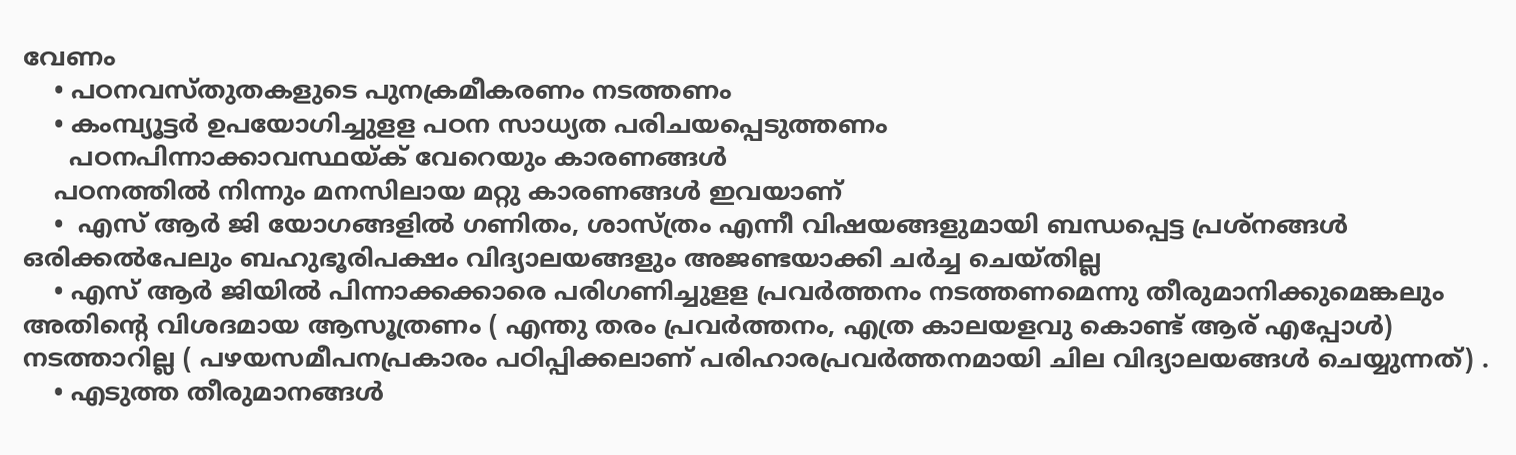വേണം
    • പഠനവസ്തുതകളുടെ പുനക്രമീകരണം നടത്തണം
    • കംമ്പ്യൂട്ടര്‍ ഉപയോഗിച്ചുളള പഠന സാധ്യത പരിചയപ്പെടുത്തണം
      പഠനപിന്നാക്കാവസ്ഥയ്ക് വേറെയും കാരണങ്ങള്‍
    പഠനത്തില്‍ നിന്നും മനസിലായ മറ്റു കാരണങ്ങള്‍ ഇവയാണ്
    •  എസ് ആര്‍ ജി യോഗങ്ങളില്‍ ഗണിതം, ശാസ്ത്രം എന്നീ വിഷയങ്ങളുമായി ബന്ധപ്പെട്ട പ്രശ്നങ്ങള്‍ ഒരിക്കല്‍പേലും ബഹുഭൂരിപക്ഷം വിദ്യാലയങ്ങളും അജണ്ടയാക്കി ചര്‍ച്ച ചെയ്തില്ല
    • എസ് ആര്‍ ജിയില്‍ പിന്നാക്കക്കാരെ പരിഗണിച്ചുളള പ്രവര്‍ത്തനം നടത്തണമെന്നു തീരുമാനിക്കുമെങ്കലും അതിന്റെ വിശദമായ ആസൂത്രണം ( എന്തു തരം പ്രവര്‍ത്തനം, എത്ര കാലയളവു കൊണ്ട് ആര് എപ്പോള്‍‌) നടത്താറില്ല ( പഴയസമീപനപ്രകാരം പഠിപ്പിക്കലാണ് പരിഹാരപ്രവര്‍ത്തനമായി ചില വിദ്യാലയങ്ങള്‍ ചെയ്യുന്നത്) .
    • എടുത്ത തീരുമാനങ്ങള്‍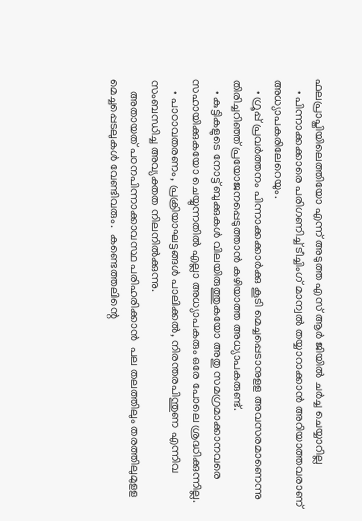ഫലപ്രാപ്തിയിലെത്തിയോ എന്ന് അടുത്ത എസ് ആര്‍ ജിയില്‍ ചര്‍ച്ച ചെയ്യാറില്ല
    • പിന്നാക്കക്കാരെ പരിഗണിച്ച് ടീച്ചിംഗ് മാന്വല്‍ തയ്യാറാക്കാന്‍ അറിയാത്തവരാണ് അധ്യാപകരിലേറെയും.
    • ഗ്രൂപ്പ് പ്രവര്‍ത്തനം പിന്നാക്കക്കാര്‍ക്കു കൂടി മെച്ചപ്പെടാനുളള അവസരമാണെന്നു തിരിച്ചറിഞ്ഞ് പ്രയോജനപ്പെടുത്താന്‍ കഴിയാത്ത അധ്യാപകരുണ്ട്.
    • കുട്ടികളുടെ നോട്ട് ബുക്കുകള്‍ വിലയിരുത്തുകയോ അതു സമഗ്രമാക്കാനവരെ സഹായിക്കുകയോ ചെയ്യുന്നതില്‍ എല്ലാ അധ്യാപകരും ഒരേ പോലെ ശ്രദ്ധിക്കുന്നില്ല.
    • പാഠാവതരണം, പ്രക്രിയാഘട്ടങ്ങള്‍ പാലിക്കല്‍, നിരന്തരപിന്തുണ എന്നിവ സംബന്ധിച്ച അവ്യക്തത നിലനില്‍ക്കുന്നു.
    അതായത് പഠനപിന്നാക്കാവസ്ഥ പരിഹരിക്കാന്‍  പല തലത്തിലും തരത്തിലുമുളള മെച്ചപ്പെടലുകള്‍ വേണ്ടിവരും.  കണ്ടെത്തലിന്റെ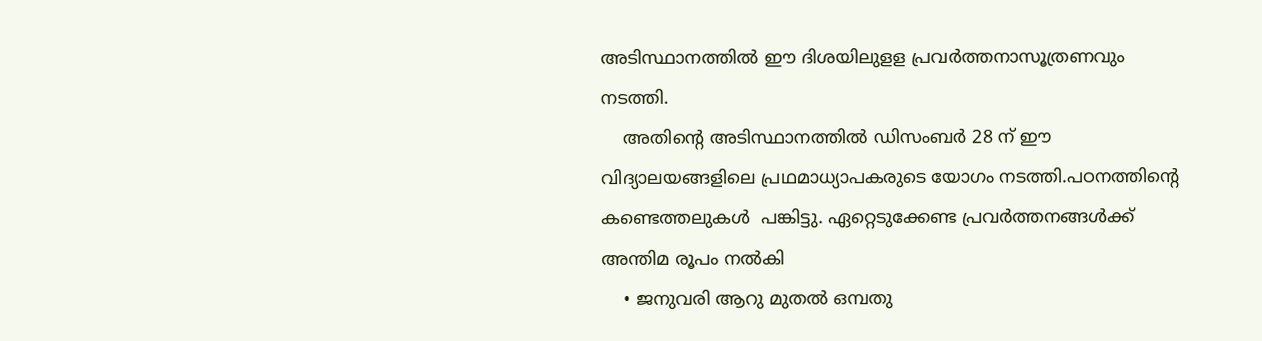അടിസ്ഥാനത്തില്‍ ഈ ദിശയിലുളള പ്രവര്‍ത്തനാസൂത്രണവും നടത്തി.
    അതിന്റെ അടിസ്ഥാനത്തില്‍ ഡിസംബര്‍ 28 ന് ഈ വിദ്യാലയങ്ങളിലെ പ്രഥമാധ്യാപകരുടെ യോഗം നടത്തി.പഠനത്തിന്റെ കണ്ടെത്തലുകള്‍  പങ്കിട്ടു. ഏറ്റെടുക്കേണ്ട പ്രവര്‍ത്തനങ്ങള്‍ക്ക് അന്തിമ രൂപം നല്‍കി
    • ജനുവരി ആറു മുതല്‍ ഒമ്പതു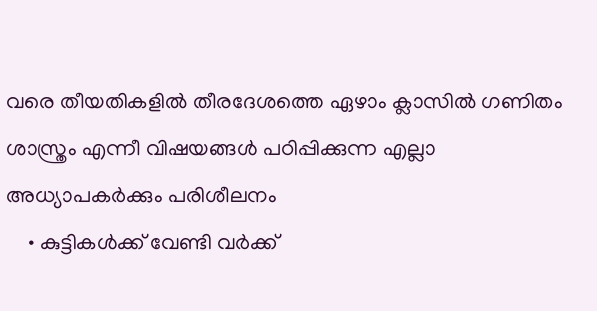വരെ തീയതികളില്‍ തീരദേശത്തെ ഏഴാം ക്ലാസില്‍ ഗണിതം ശാസ്ത്രം എന്നീ വിഷയങ്ങള്‍ പഠിപ്പിക്കുന്ന എല്ലാ അധ്യാപകര്‍ക്കും പരിശീലനം
    • കുട്ടികള്‍ക്ക് വേണ്ടി വര്‍ക്ക്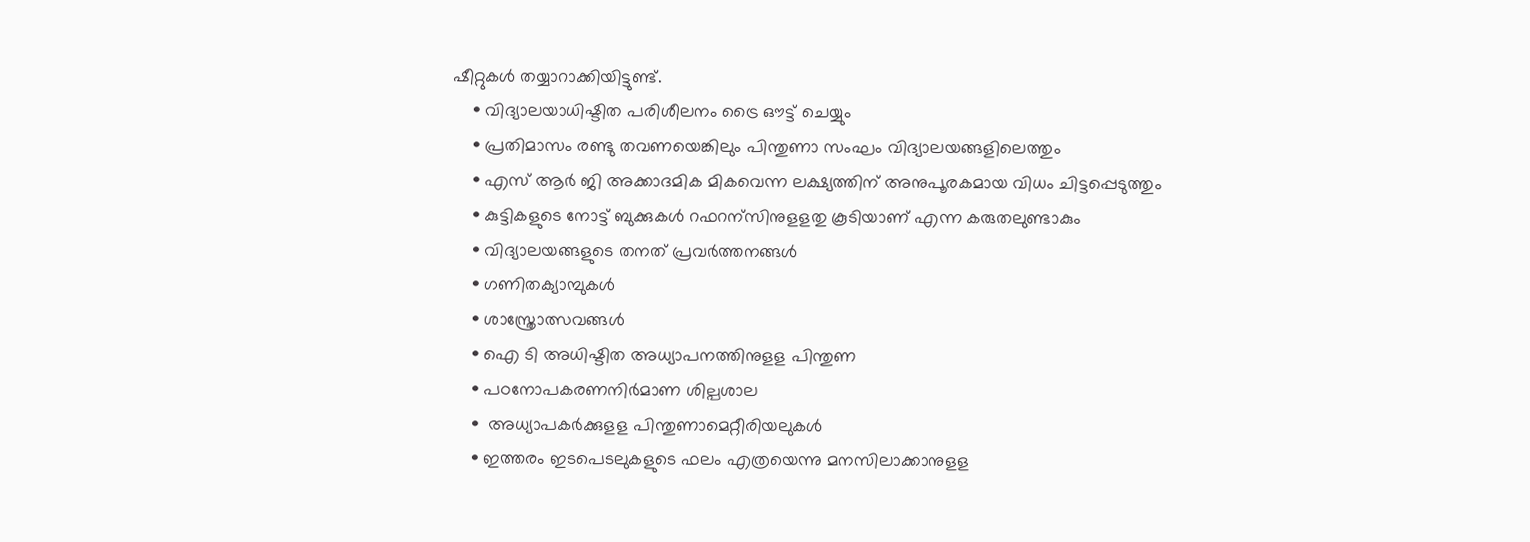ഷീറ്റുകള്‍ തയ്യാറാക്കിയിട്ടുണ്ട്.
    • വിദ്യാലയാധിഷ്ടിത പരിശീലനം ട്രൈ ഔട്ട് ചെയ്യും
    • പ്രതിമാസം രണ്ടു തവണയെങ്കിലും പിന്തുണാ സംഘം വിദ്യാലയങ്ങളിലെത്തും
    • എസ് ആര്‍ ജി അക്കാദമിക മികവെന്ന ലക്ഷ്യത്തിന് അനുപൂരകമായ വിധം ചിട്ടപ്പെടുത്തും
    • കുട്ടികളുടെ നോട്ട് ബുക്കുകള്‍ റഫറന്സിനുളളതു കൂടിയാണ് എന്ന കരുതലുണ്ടാകും
    • വിദ്യാലയങ്ങളുടെ തനത് പ്രവര്‍ത്തനങ്ങള്‍
    • ഗണിതക്യാമ്പുകള്‍
    • ശാസ്ത്രോത്സവങ്ങള്‍
    • ഐ ടി അധിഷ്ടിത അധ്യാപനത്തിനുളള പിന്തുണ
    • പഠനോപകരണനിര്‍മാണ ശില്പശാല
    •  അധ്യാപകര്‍ക്കുളള പിന്തുണാമെറ്റീരിയലുകള്‍
    • ഇത്തരം ഇടപെടലുകളുടെ ഫലം എത്രയെന്നു മനസിലാക്കാനുളള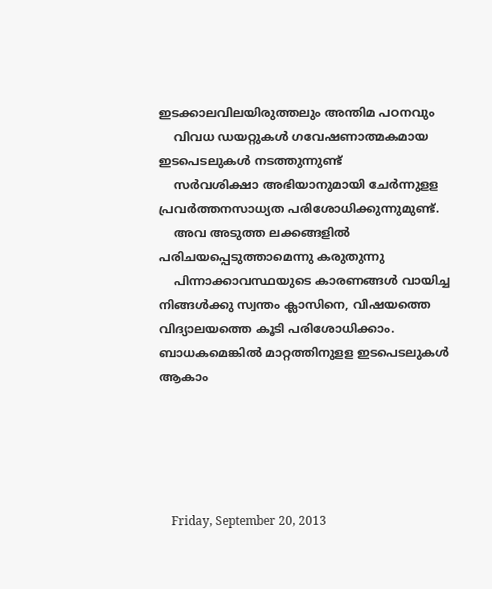ഇടക്കാലവിലയിരുത്തലും അന്തിമ പഠനവും
    വിവധ ഡയറ്റുകള്‍ ഗവേഷണാത്മകമായ ഇടപെടലുകള്‍ നടത്തുന്നുണ്ട്
    സര്‍വശിക്ഷാ അഭിയാനുമായി ചേര്‍ന്നുളള പ്രവര്‍ത്തനസാധ്യത പരിശോധിക്കുന്നുമുണ്ട്.
    അവ അടുത്ത ലക്കങ്ങളില്‍ പരിചയപ്പെടുത്താമെന്നു കരുതുന്നു
    പിന്നാക്കാവസ്ഥയുടെ കാരണങ്ങള്‍ വായിച്ച നിങ്ങള്‍ക്കു സ്വന്തം ക്ലാസിനെ, വിഷയത്തെ വിദ്യാലയത്തെ കൂടി പരിശോധിക്കാം. ബാധകമെങ്കില്‍ മാറ്റത്തിനുളള ഇടപെടലുകള്‍ ആകാം





    Friday, September 20, 2013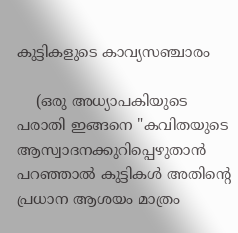കുട്ടികളുടെ കാവ്യസഞ്ചാരം

    (ഒരു അധ്യാപകിയുടെ പരാതി ഇങ്ങനെ "കവിതയുടെ ആസ്വാദനക്കുറിപ്പെഴുതാന്‍ പറഞ്ഞാല്‍ കുട്ടികള്‍ അതിന്റെ പ്രധാന ആശയം മാത്രം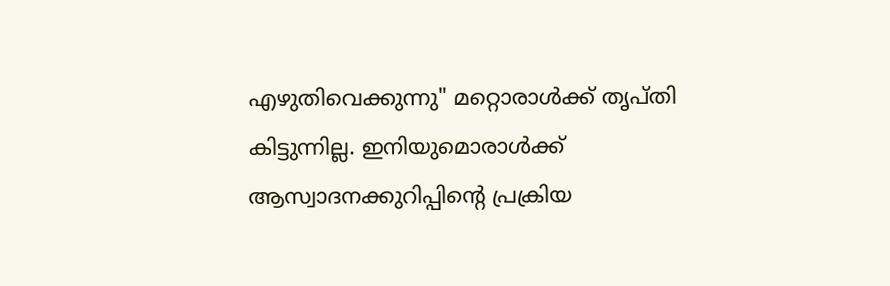എഴുതിവെക്കുന്നു" മറ്റൊരാള്‍ക്ക് തൃപ്തി കിട്ടുന്നില്ല. ഇനിയുമൊരാള്‍ക്ക്  ആസ്വാദനക്കുറിപ്പിന്റെ പ്രക്രിയ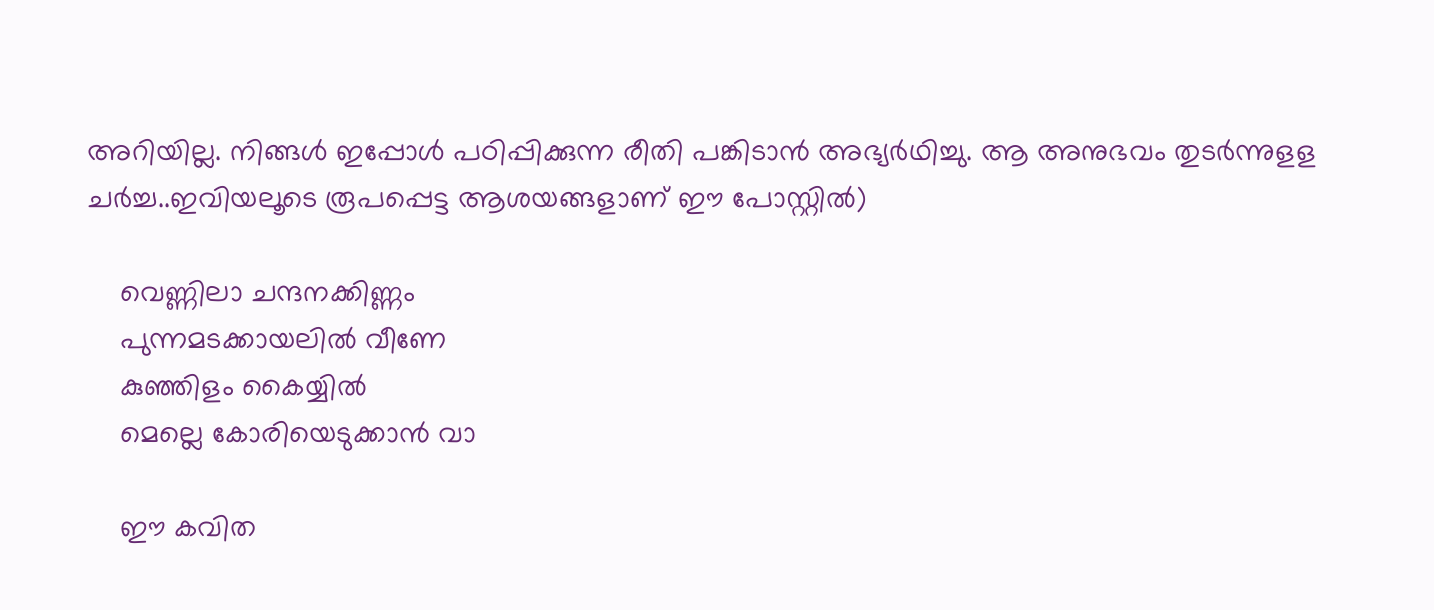അറിയില്ല. നിങ്ങള്‍ ഇപ്പോള്‍ പഠിപ്പിക്കുന്ന രീതി പങ്കിടാന്‍ അഭ്യര്‍ഥിച്ചു. ആ അനുഭവം തുടര്‍ന്നുളള ചര്‍ച്ച..ഇവിയലൂടെ രൂപപ്പെട്ട ആശയങ്ങളാണ് ഈ പോസ്റ്റില്‍)

    വെണ്ണിലാ ചന്ദനക്കിണ്ണം
    പുന്നമടക്കായലില്‍ വീണേ
    കുഞ്ഞിളം കൈയ്യില്‍
    മെല്ലെ കോരിയെടുക്കാന്‍ വാ

    ഈ കവിത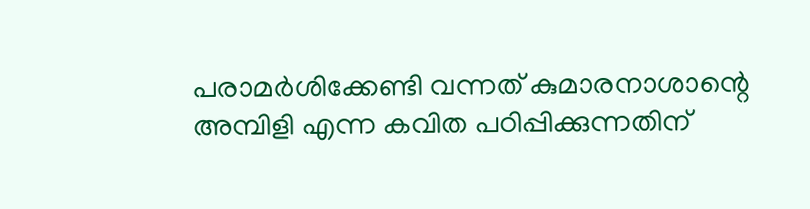പരാമര്‍ശിക്കേണ്ടി വന്നത് കുമാരനാശാന്റെ അമ്പിളി എന്ന കവിത പഠിപ്പിക്കുന്നതിന്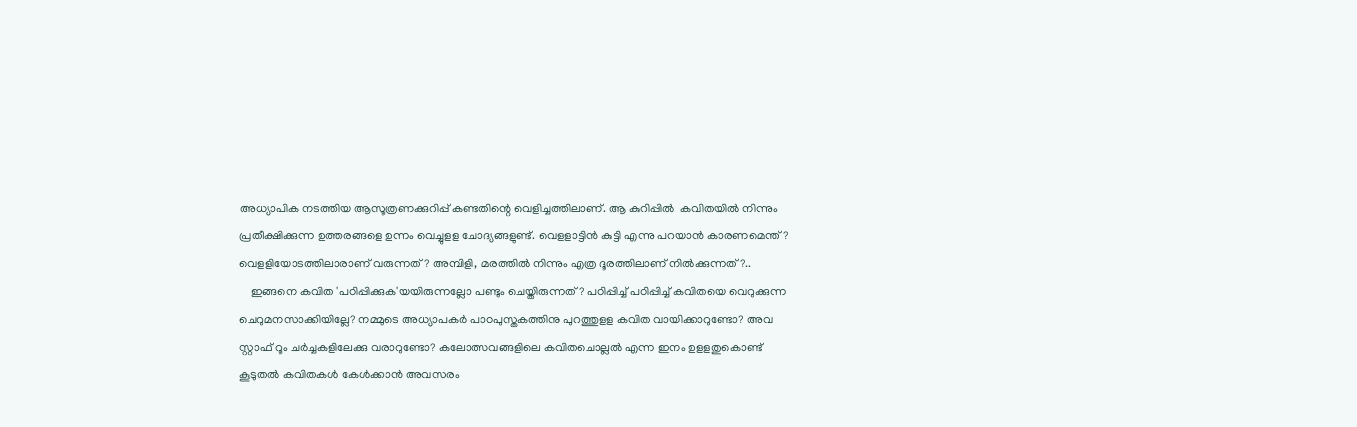അധ്യാപിക നടത്തിയ ആസൂത്രണക്കുറിപ്പ് കണ്ടതിന്റെ വെളിച്ചത്തിലാണ്. ആ കുറിപ്പില്‍  കവിതയില്‍ നിന്നും പ്രതീക്ഷിക്കുന്ന ഉത്തരങ്ങളെ ഉന്നം വെച്ചുളള ചോദ്യങ്ങളുണ്ട്. വെളളാട്ടിന്‍ കുട്ടി എന്നു പറയാന്‍ കാരണമെന്ത്? വെളളിയോടത്തിലാരാണ് വരുന്നത്? അമ്പിളി, മരത്തില്‍ നിന്നും എത്ര ദൂരത്തിലാണ് നില്‍ക്കുന്നത്?..
    ഇങ്ങനെ കവിത 'പഠിപ്പിക്കുക'യയിരുന്നല്ലോ പണ്ടും ചെയ്തിരുന്നത്? പഠിപ്പിച്ച് പഠിപ്പിച്ച് കവിതയെ വെറുക്കുന്ന ചെറുമനസാക്കിയില്ലേ? നമ്മുടെ അധ്യാപകര്‍ പാഠപുസ്തകത്തിനു പുറത്തുളള കവിത വായിക്കാറുണ്ടോ? അവ സ്റ്റാഫ് റൂം ചര്‍ച്ചകളിലേക്കു വരാറുണ്ടോ? കലോത്സവങ്ങളിലെ കവിതചൊല്ലല്‍ എന്ന ഇനം ഉളളതുകൊണ്ട് കൂടുതല്‍ കവിതകള്‍ കേള്‍ക്കാന്‍ അവസരം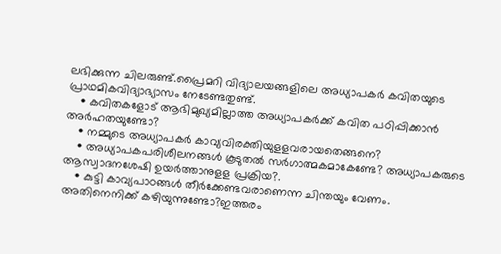ലഭിക്കുന്ന ചിലരുണ്ട്.പ്രൈമറി വിദ്യാലയങ്ങളിലെ അധ്യാപകര്‍ കവിതയുടെ പ്രാഥമികവിദ്യാഭ്യാസം നേടേണ്ടതുണ്ട്.
    • കവിതകളോട് ആഭിമുഖ്യമില്ലാത്ത അധ്യാപകര്‍ക്ക് കവിത പഠിപ്പിക്കാന്‍ അര്‍ഹതയുണ്ടോ?
    • നമ്മുടെ അധ്യാപകര്‍ കാവ്യവിരക്തിയുളളവരായതെങ്ങനെ?
    • അധ്യാപകപരിശീലനങ്ങള്‍ കൂടുതല്‍ സര്‍ഗാത്മകമാകേണ്ടേ? അധ്യാപകരുടെ ആസ്വാദനശേഷി ഉയര്‍ത്താനുളള പ്രക്രിയ?.
    • കുട്ടി കാവ്യപാഠങ്ങള്‍ തീര്‍ക്കേണ്ടവരാണെന്ന ചിന്തയും വേണം. അതിനെനിക്ക് കഴിയുന്നുണ്ടോ?ഇത്തരം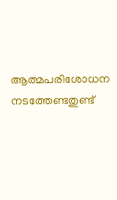ആത്മപരിശോധന നടത്തേണ്ടതുണ്ട്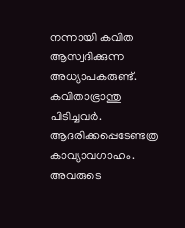നന്നായി കവിത ആസ്വദിക്കുന്ന അധ്യാപകരുണ്ട്. കവിതാഭ്രാന്തു പിടിച്ചവര്‍. ആദരിക്കപ്പെടേണ്ടത്ര കാവ്യാവഗാഹം. അവരുടെ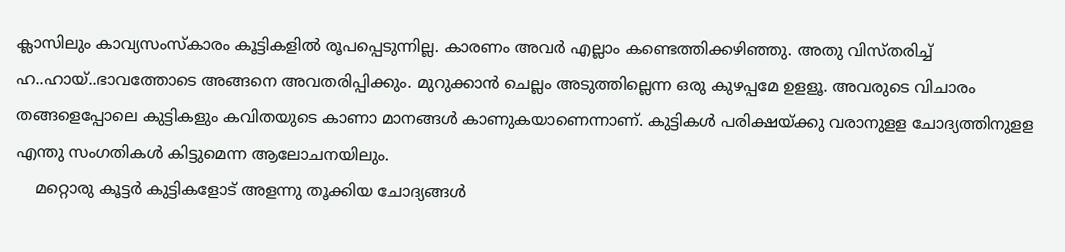ക്ലാസിലും കാവ്യസംസ്കാരം കൂട്ടികളില്‍ രൂപപ്പെടുന്നില്ല. കാരണം അവര്‍ എല്ലാം കണ്ടെത്തിക്കഴിഞ്ഞു. അതു വിസ്തരിച്ച് ഹ..ഹായ്..ഭാവത്തോടെ അങ്ങനെ അവതരിപ്പിക്കും. മുറുക്കാന്‍ ചെല്ലം അടുത്തില്ലെന്ന ഒരു കുഴപ്പമേ ഉളളൂ. അവരുടെ വിചാരം തങ്ങളെപ്പോലെ കുട്ടികളും കവിതയുടെ കാണാ മാനങ്ങള്‍ കാണുകയാണെന്നാണ്. കുട്ടികള്‍ പരിക്ഷയ്ക്കു വരാനുളള ചോദ്യത്തിനുളള എന്തു സംഗതികള്‍ കിട്ടുമെന്ന ആലോചനയിലും.
    മറ്റൊരു കൂട്ടര്‍ കുട്ടികളോട് അളന്നു തൂക്കിയ ചോദ്യങ്ങള്‍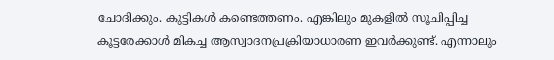ചോദിക്കും. കുട്ടികള്‍ കണ്ടെത്തണം. എങ്കിലും മുകളില്‍ സൂചിപ്പിച്ച കൂട്ടരേക്കാള്‍ മികച്ച ആസ്വാദനപ്രക്രിയാധാരണ ഇവര്‍ക്കുണ്ട്. എന്നാലും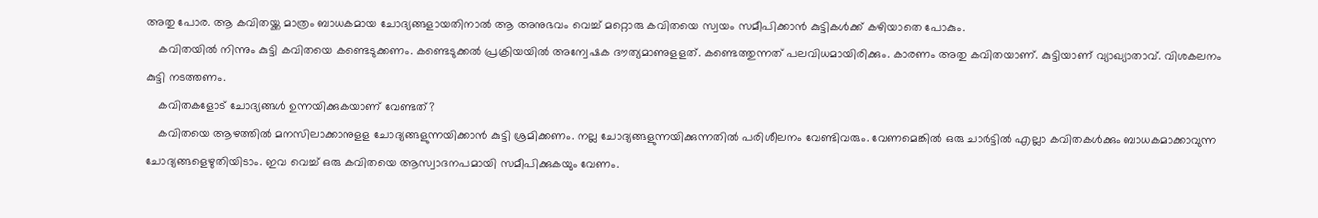അതു പോര. ആ കവിതയ്ക്ക മാത്രം ബാധകമായ ചോദ്യങ്ങളായതിനാല്‍ ആ അനുഭവം വെച്ച് മറ്റൊരു കവിതയെ സ്വയം സമീപിക്കാന്‍ കുട്ടികള്‍ക്ക് കഴിയാതെ പോകും.
    കവിതയില്‍ നിന്നും കുട്ടി കവിതയെ കണ്ടെടുക്കണം. കണ്ടെടുക്കല്‍ പ്രക്രിയയില്‍ അന്വേഷക ദൗത്യമാണുളളത്. കണ്ടെത്തുന്നത് പലവിധമായിരിക്കും. കാരണം അതു കവിതയാണ്. കുട്ടിയാണ് വ്യാഖ്യാതാവ്. വിശകലനം കുട്ടി നടത്തണം.
    കവിതകളോട് ചോദ്യങ്ങള്‍ ഉന്നയിക്കുകയാണ് വേണ്ടത്?
    കവിതയെ ആഴത്തില്‍ മനസിലാക്കാനുളള ചോദ്യങ്ങളുന്നയിക്കാന്‍ കുട്ടി ശ്രമിക്കണം. നല്ല ചോദ്യങ്ങളുന്നയിക്കുന്നതില്‍ പരിശീലനം വേണ്ടിവരും. വേണമെങ്കില്‍ ഒരു ചാര്‍ട്ടില്‍ എല്ലാ കവിതകള്‍ക്കും ബാധകമാക്കാവുന്ന ചോദ്യങ്ങളെഴുതിയിടാം. ഇവ വെച്ച് ഒരു കവിതയെ ആസ്വാദനപമായി സമീപിക്കുകയും വേണം.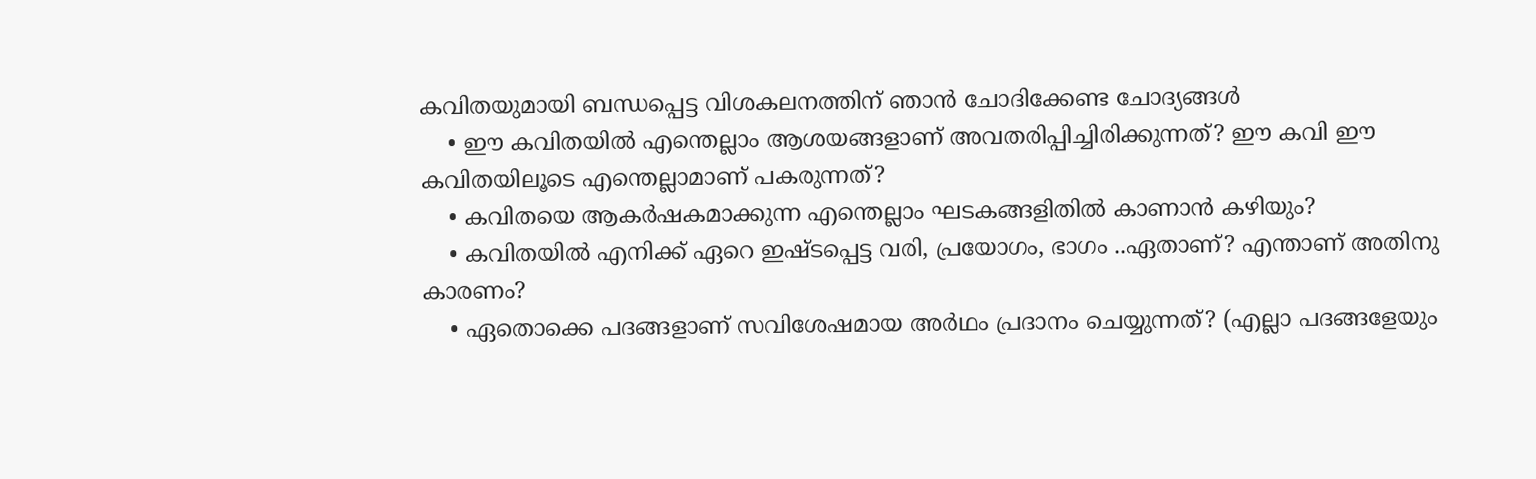കവിതയുമായി ബന്ധപ്പെട്ട വിശകലനത്തിന് ഞാന്‍ ചോദിക്കേണ്ട ചോദ്യങ്ങള്‍
    • ഈ കവിതയില്‍ എന്തെല്ലാം ആശയങ്ങളാണ് അവതരിപ്പിച്ചിരിക്കുന്നത്? ഈ കവി ഈ കവിതയിലൂടെ എന്തെല്ലാമാണ് പകരുന്നത്?
    • കവിതയെ ആകര്‍ഷകമാക്കുന്ന എന്തെല്ലാം ഘടകങ്ങളിതില്‍ കാണാന്‍ കഴിയും?
    • കവിതയില്‍ എനിക്ക് ഏറെ ഇഷ്ടപ്പെട്ട വരി, പ്രയോഗം, ഭാഗം ..ഏതാണ്? എന്താണ് അതിനു കാരണം?
    • ഏതൊക്കെ പദങ്ങളാണ് സവിശേഷമായ അര്‍ഥം പ്രദാനം ചെയ്യുന്നത്? (എല്ലാ പദങ്ങളേയും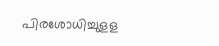പിരശോധിച്ചുളള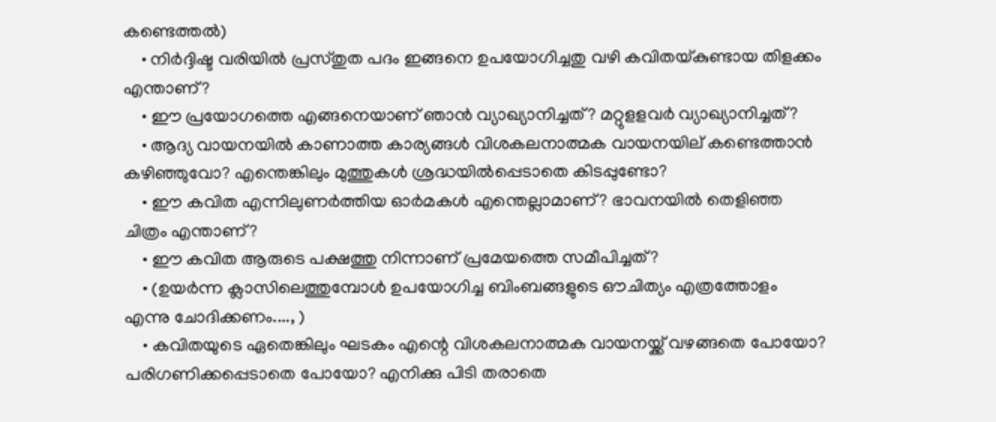കണ്ടെത്തല്‍)
    • നിര്‍ദ്ദിഷ്ട വരിയില്‍ പ്രസ്തുത പദം ഇങ്ങനെ ഉപയോഗിച്ചതു വഴി കവിതയ്കുണ്ടായ തിളക്കം എന്താണ്?
    • ഈ പ്രയോഗത്തെ എങ്ങനെയാണ് ഞാന്‍ വ്യാഖ്യാനിച്ചത്? മറ്റുളളവര്‍ വ്യാഖ്യാനിച്ചത്?
    • ആദ്യ വായനയില്‍ കാണാത്ത കാര്യങ്ങള്‍ വിശകലനാത്മക വായനയില് കണ്ടെത്താന്‍ കഴിഞ്ഞുവോ? എന്തെങ്കിലും മുത്തുകള്‍ ശ്രദ്ധയില്‍പ്പെടാതെ കിടപ്പുണ്ടോ?
    • ഈ കവിത എന്നിലുണര്‍ത്തിയ ഓര്‍മകള്‍ എന്തെല്ലാമാണ്? ഭാവനയില്‍ തെളിഞ്ഞ ചിത്രം എന്താണ്?
    • ഈ കവിത ആരുടെ പക്ഷത്തു നിന്നാണ് പ്രമേയത്തെ സമീപിച്ചത്?
    • (ഉയര്‍ന്ന ക്ലാസിലെത്തുമ്പോള്‍ ഉപയോഗിച്ച ബിംബങ്ങളുടെ ഔചിത്യം എത്രത്തോളം എന്നു ചോദിക്കണം...., )
    • കവിതയുടെ ഏതെങ്കിലും ഘടകം എന്റെ വിശകലനാത്മക വായനയ്ക്ക് വഴങ്ങതെ പോയോ? പരിഗണിക്കപ്പെടാതെ പോയോ? എനിക്കു പിടി തരാതെ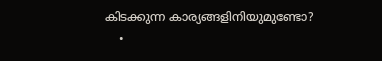കിടക്കുന്ന കാര്യങ്ങളിനിയുമുണ്ടോ?
    •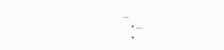...
    • ...
    •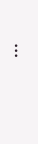...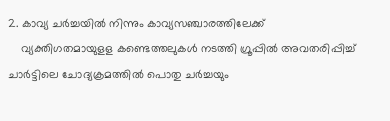2. കാവ്യ ചര്‍ച്ചയില്‍ നിന്നും കാവ്യസഞ്ചാരത്തിലേക്ക്
    വ്യക്തിഗതമായുളള കണ്ടെത്തലുകള്‍ നടത്തി ഗ്രൂപ്പില്‍ അവതരിപ്പിച്ച് ചാര്‍ട്ടിലെ ചോദ്യക്രമത്തില്‍ പൊതു ചര്‍ച്ചയും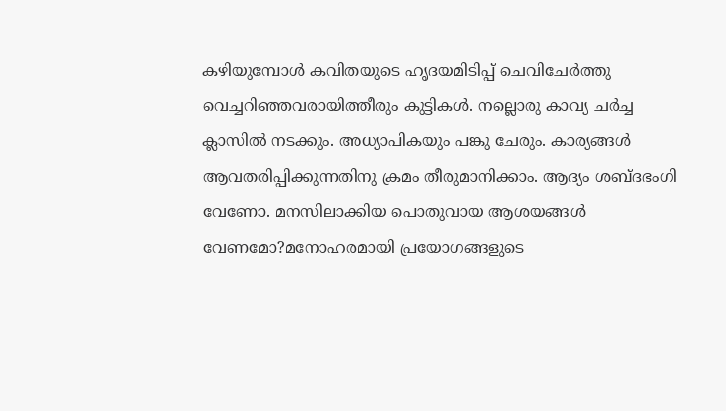കഴിയുമ്പോള്‍ കവിതയുടെ ഹൃദയമിടിപ്പ് ചെവിചേര്‍ത്തു വെച്ചറിഞ്ഞവരായിത്തീരും കുട്ടികള്‍. നല്ലൊരു കാവ്യ ചര്‍ച്ച ക്ലാസില്‍ നടക്കും. അധ്യാപികയും പങ്കു ചേരും. കാര്യങ്ങള്‍ ആവതരിപ്പിക്കുന്നതിനു ക്രമം തീരുമാനിക്കാം. ആദ്യം ശബ്ദഭംഗി വേണോ. മനസിലാക്കിയ പൊതുവായ ആശയങ്ങള്‍ വേണമോ?മനോഹരമായി പ്രയോഗങ്ങളുടെ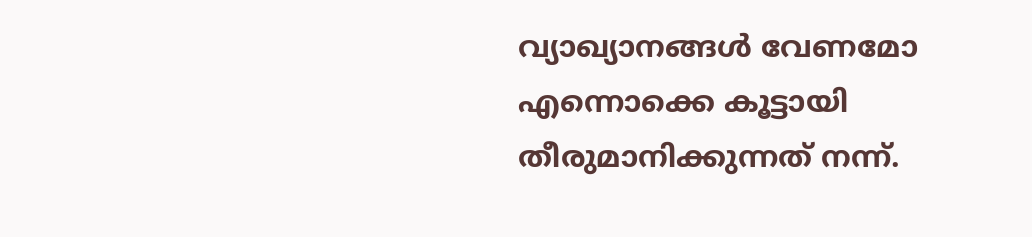വ്യാഖ്യാനങ്ങള്‍ വേണമോ എന്നൊക്കെ കൂട്ടായി തീരുമാനിക്കുന്നത് നന്ന്.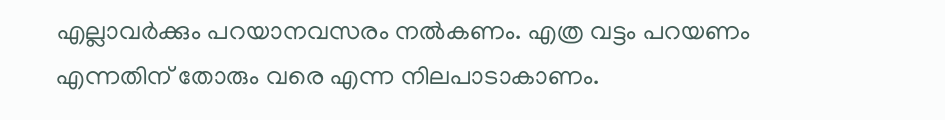എല്ലാവര്‍ക്കും പറയാനവസരം നല്‍കണം. എത്ര വട്ടം പറയണം എന്നതിന് തോരും വരെ എന്ന നിലപാടാകാണം.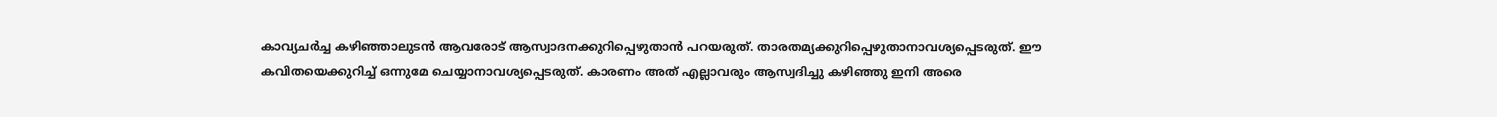കാവ്യചര്‍ച്ച കഴിഞ്ഞാലുടന്‍ ആവരോട് ആസ്വാദനക്കുറിപ്പെഴുതാന്‍ പറയരുത്. താരതമ്യക്കുറിപ്പെഴുതാനാവശ്യപ്പെടരുത്. ഈ കവിതയെക്കുറിച്ച് ഒന്നുമേ ചെയ്യാനാവശ്യപ്പെടരുത്. കാരണം അത് എല്ലാവരും ആസ്വദിച്ചു കഴിഞ്ഞു ഇനി അരെ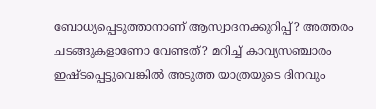ബോധ്യപ്പെടുത്താനാണ് ആസ്വാദനക്കുറിപ്പ്? അത്തരം ചടങ്ങുകളാണോ വേണ്ടത്? മറിച്ച് കാവ്യസഞ്ചാരം ഇഷ്ടപ്പെട്ടുവെങ്കില്‍ അടുത്ത യാത്രയുടെ ദിനവും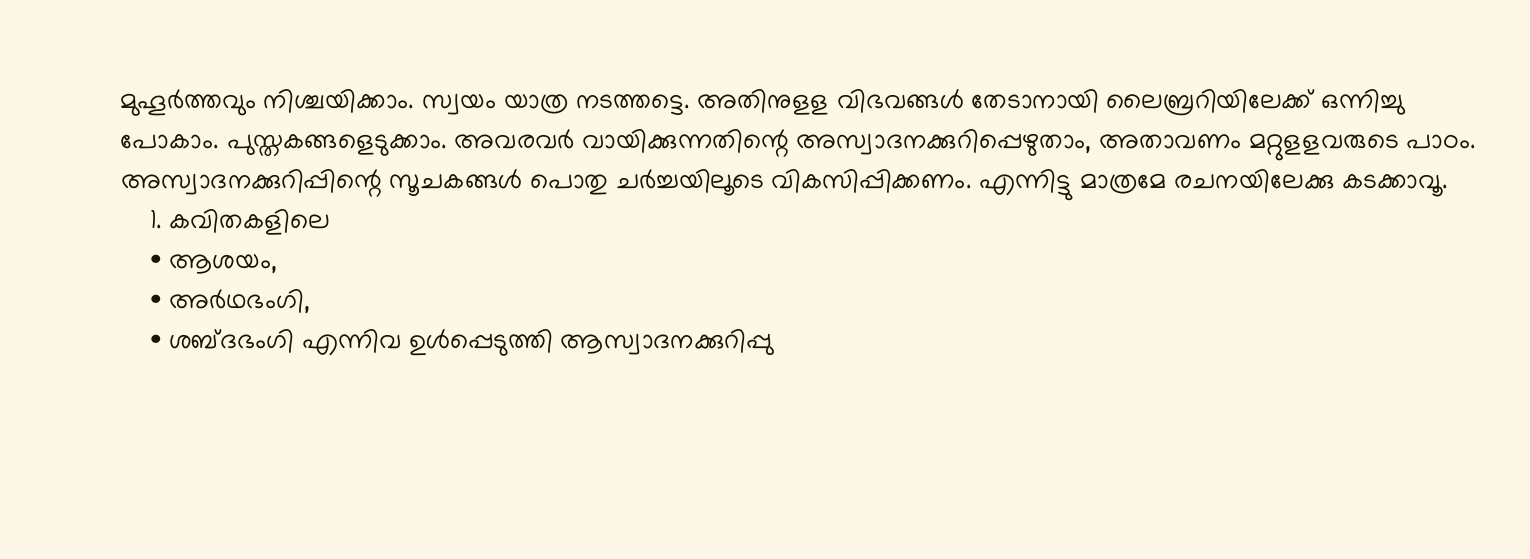മുഹൂര്‍ത്തവും നിശ്ചയിക്കാം. സ്വയം യാത്ര നടത്തട്ടെ. അതിനുളള വിഭവങ്ങള്‍ തേടാനായി ലൈബ്രറിയിലേക്ക് ഒന്നിച്ചു പോകാം. പുസ്തകങ്ങളെടുക്കാം. അവരവര്‍ വായിക്കുന്നതിന്റെ അസ്വാദനക്കുറിപ്പെഴുതാം, അതാവണം മറ്റുളളവരുടെ പാഠം. അസ്വാദനക്കുറിപ്പിന്റെ സൂചകങ്ങള്‍ പൊതു ചര്‍ച്ചയിലൂടെ വികസിപ്പിക്കണം. എന്നിട്ടു മാത്രമേ രചനയിലേക്കു കടക്കാവൂ.
    1. കവിതകളിലെ
    • ആശയം,
    • അര്‍ഥഭംഗി,
    • ശബ്ദഭംഗി എന്നിവ ഉള്‍പ്പെടുത്തി ആസ്വാദനക്കുറിപ്പു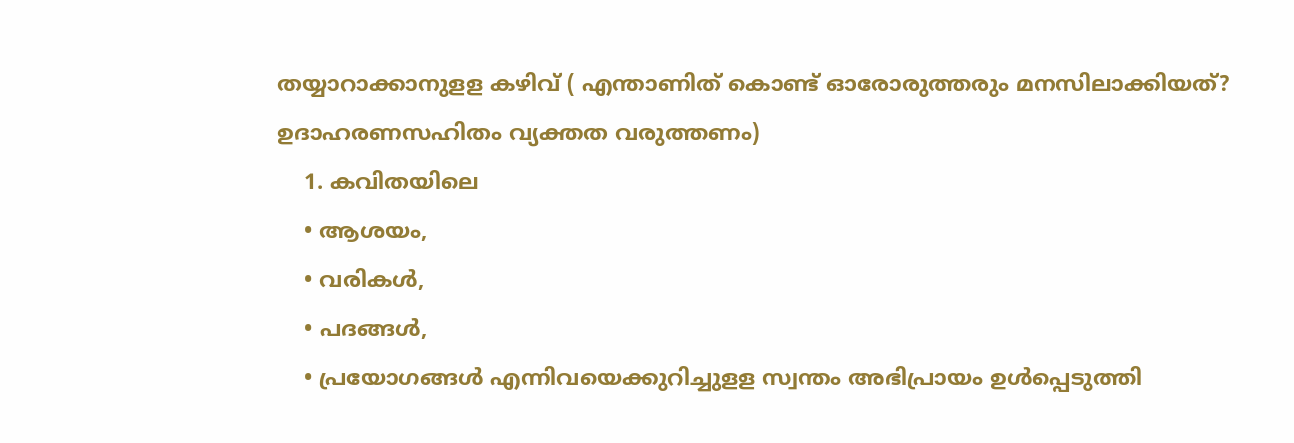തയ്യാറാക്കാനുളള കഴിവ് ( എന്താണിത് കൊണ്ട് ഓരോരുത്തരും മനസിലാക്കിയത്? ഉദാഹരണസഹിതം വ്യക്തത വരുത്തണം)
    1. കവിതയിലെ
    • ആശയം,
    • വരികള്‍,
    • പദങ്ങള്‍,
    • പ്രയോഗങ്ങള്‍ എന്നിവയെക്കുറിച്ചുളള സ്വന്തം അഭിപ്രായം ഉള്‍പ്പെടുത്തി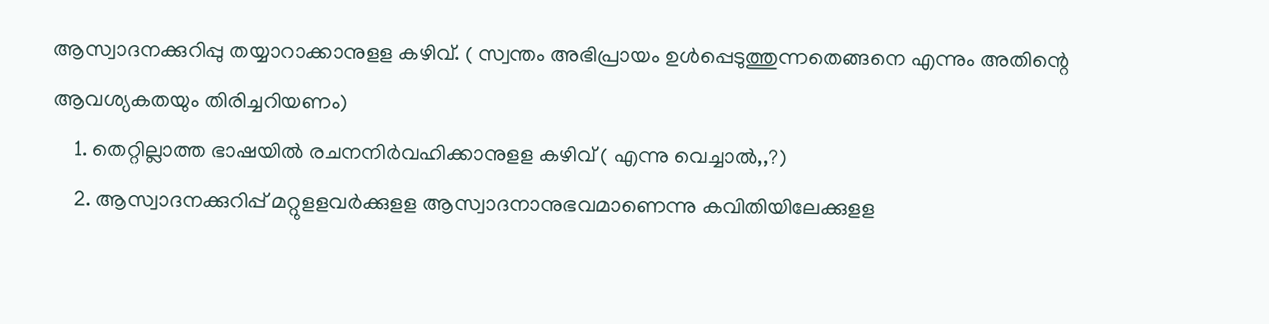ആസ്വാദനക്കുറിപ്പു തയ്യാറാക്കാനുളള കഴിവ്. ( സ്വന്തം അഭിപ്രായം ഉള്‍പ്പെടുത്തുന്നതെങ്ങനെ എന്നും അതിന്റെ ആവശ്യകതയും തിരിച്ചറിയണം)
    1. തെറ്റില്ലാത്ത ഭാഷയില്‍ രചനനിര്‍വഹിക്കാനുളള കഴിവ് ( എന്നു വെച്ചാല്‍,,?)
    2. ആസ്വാദനക്കുറിപ്പ് മറ്റുളളവര്‍ക്കുളള ആസ്വാദനാനുഭവമാണെന്നു കവിതിയിലേക്കുളള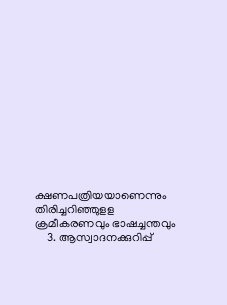ക്ഷണപത്രിയയാണെന്നും തിരിച്ചറിഞ്ഞുളള ക്രമീകരണവും ഭാഷച്ചന്തവും
    3. ആസ്വാദനക്കുറിപ്പ്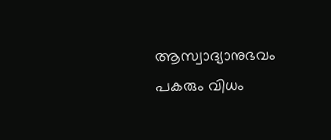ആസ്വാദ്യാനുഭവം പകരും വിധം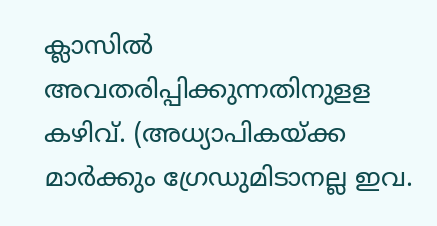ക്ലാസില്‍ അവതരിപ്പിക്കുന്നതിനുളള കഴിവ്. (അധ്യാപികയ്ക്ക മാര്‍ക്കും ഗ്രേഡുമിടാനല്ല ഇവ.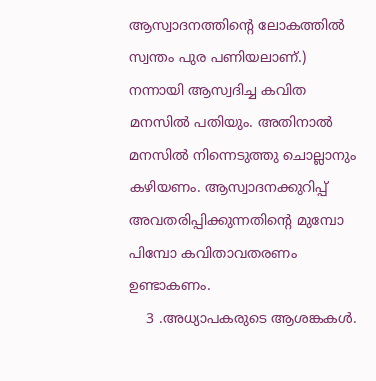ആസ്വാദനത്തിന്റെ ലോകത്തില്‍ സ്വന്തം പുര പണിയലാണ്.) നന്നായി ആസ്വദിച്ച കവിത മനസില്‍ പതിയും. അതിനാല്‍ മനസില്‍ നിന്നെടുത്തു ചൊല്ലാനും കഴിയണം. ആസ്വാദനക്കുറിപ്പ് അവതരിപ്പിക്കുന്നതിന്റെ മുമ്പോ പിമ്പോ കവിതാവതരണം ഉണ്ടാകണം.
    3 .അധ്യാപകരുടെ ആശങ്കകള്‍.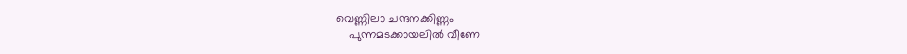വെണ്ണിലാ ചന്ദനക്കിണ്ണം
    പുന്നമടക്കായലില്‍ വീണേ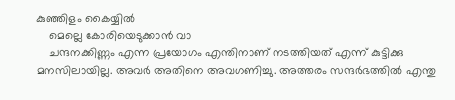കുഞ്ഞിളം കൈയ്യില്‍
    മെല്ലെ കോരിയെടുക്കാന്‍ വാ
    ചന്ദനക്കിണ്ണം എന്ന പ്രയോഗം എന്തിനാണ് നടത്തിയത് എന്ന് കുട്ടിക്കു മനസിലായില്ല. അവര്‍ അതിനെ അവഗണിച്ചു. അത്തരം സന്ദര്‍ഭത്തില്‍ എന്തു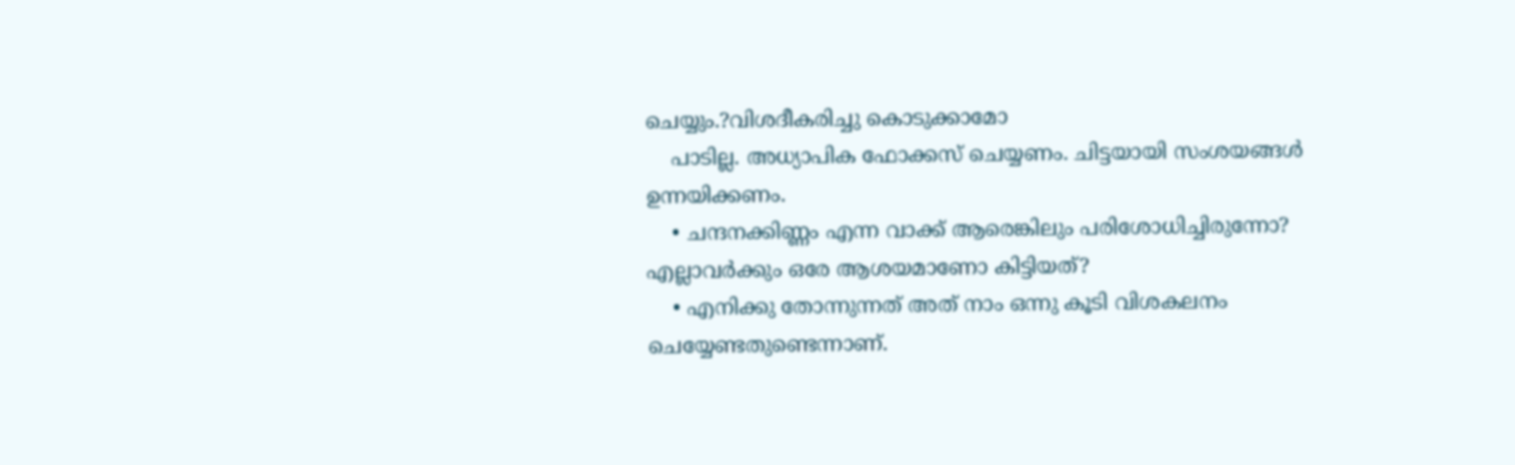ചെയ്യും.?വിശദീകരിച്ചു കൊടുക്കാമോ
    പാടില്ല. അധ്യാപിക ഫോക്കസ് ചെയ്യണം. ചിട്ടയായി സംശയങ്ങള്‍ ഉന്നയിക്കണം.
    • ചന്ദനക്കിണ്ണം എന്ന വാക്ക് ആരെങ്കിലും പരിശോധിച്ചിരുന്നോ? എല്ലാവര്‍ക്കും ഒരേ ആശയമാണോ കിട്ടിയത്?
    • എനിക്കു തോന്നുന്നത് അത് നാം ഒന്നു കൂടി വിശകലനം ചെയ്യേണ്ടതുണ്ടെന്നാണ്.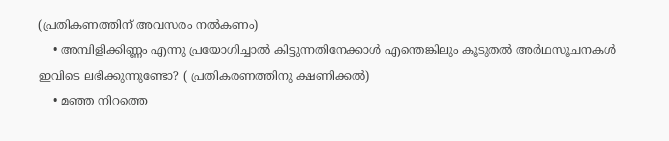(പ്രതികണത്തിന് അവസരം നല്‍കണം)
    • അമ്പിളിക്കിണ്ണം എന്നു പ്രയോഗിച്ചാല്‍ കിട്ടുന്നതിനേക്കാള്‍ എന്തെങ്കിലും കൂടുതല്‍ അര്‍ഥസൂചനകള്‍ ഇവിടെ ലഭിക്കുന്നുണ്ടോ? ( പ്രതികരണത്തിനു ക്ഷണിക്കല്‍)
    • മഞ്ഞ നിറത്തെ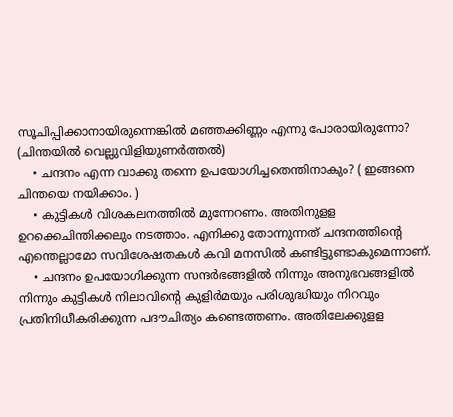സൂചിപ്പിക്കാനായിരുന്നെങ്കില്‍ മഞ്ഞക്കിണ്ണം എന്നു പോരായിരുന്നോ? (ചിന്തയില്‍ വെല്ലുവിളിയുണര്‍ത്തല്‍)
    • ചന്ദനം എന്ന വാക്കു തന്നെ ഉപയോഗിച്ചതെന്തിനാകും? ( ഇങ്ങനെ ചിന്തയെ നയിക്കാം. )
    • കുട്ടികള്‍ വിശകലനത്തില്‍ മുന്നേറണം. അതിനുളള ഉറക്കെചിന്തിക്കലും നടത്താം. എനിക്കു തോന്നുന്നത് ചന്ദനത്തിന്റെ എന്തെല്ലാമോ സവിശേഷതകള്‍ കവി മനസില്‍ കണ്ടിട്ടുണ്ടാകുമെന്നാണ്.
    • ചന്ദനം ഉപയോഗിക്കുന്ന സന്ദര്‍ഭങ്ങളില്‍ നിന്നും അനുഭവങ്ങളില്‍ നിന്നും കുട്ടികള്‍ നിലാവിന്റെ കുളിര്‍മയും പരിശുദ്ധിയും നിറവും പ്രതിനിധീകരിക്കുന്ന പദൗചിത്യം കണ്ടെത്തണം. അതിലേക്കുളള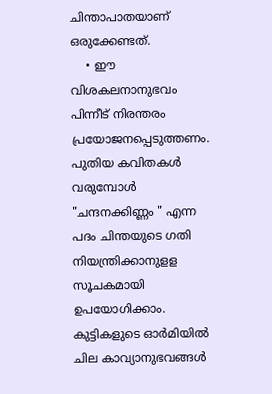ചിന്താപാതയാണ് ഒരുക്കേണ്ടത്.
    • ഈ വിശകലനാനുഭവം പിന്നീട് നിരന്തരം പ്രയോജനപ്പെടുത്തണം. പുതിയ കവിതകള്‍ വരുമ്പോള്‍ "ചന്ദനക്കിണ്ണം " എന്ന പദം ചിന്തയുടെ ഗതി നിയന്ത്രിക്കാനുളള സൂചകമായി ഉപയോഗിക്കാം. കുട്ടികളുടെ ഓര്‍മിയില്‍ ചില കാവ്യാനുഭവങ്ങള്‍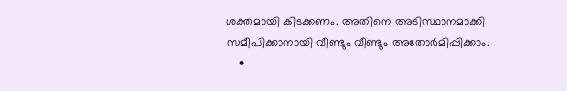ശക്തമായി കിടക്കണം. അതിനെ അടിസ്ഥാനമാക്കി സമീപിക്കാനായി വീണ്ടും വീണ്ടും അതോര്‍മിപ്പിക്കാം.
    •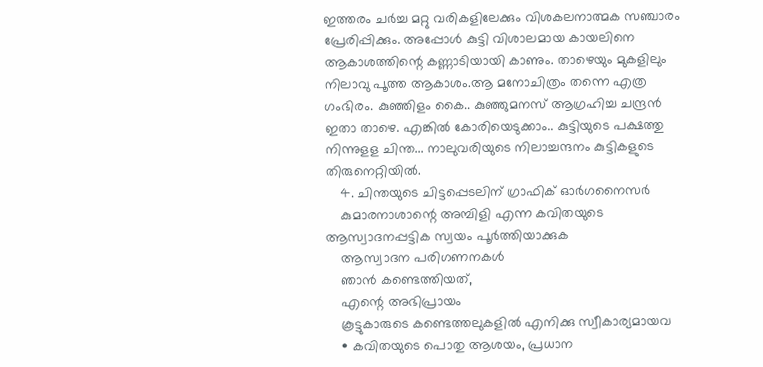ഇത്തരം ചര്‍ച്ച മറ്റു വരികളിലേക്കും വിശകലനാത്മക സഞ്ചാരം പ്രേരിപ്പിക്കും. അപ്പോള്‍ കുട്ടി വിശാലമായ കായലിനെ ആകാശത്തിന്റെ കണ്ണാടിയായി കാണും. താഴെയും മുകളിലും നിലാവു പൂത്ത ആകാശം.ആ മനോചിത്രം തന്നെ എത്ര ഗംഭിരം. കുഞ്ഞിളം കൈ.. കുഞ്ഞുമനസ് ആഗ്രഹിച്ച ചന്ദ്രന്‍ ഇതാ താഴെ. എങ്കില്‍ കോരിയെടുക്കാം.. കുട്ടിയുടെ പക്ഷത്തു നിന്നുളള ചിന്ത... നാലുവരിയുടെ നിലാച്ചന്ദനം കുട്ടികളുടെ തിരുനെറ്റിയില്‍.
    4. ചിന്തയുടെ ചിട്ടപ്പെടലിന് ഗ്രാഫിക് ഓര്‍ഗനൈസര്‍
    കുമാരനാശാന്റെ അമ്പിളി എന്ന കവിതയുടെ ആസ്വാദനപ്പട്ടിക സ്വയം പൂര്‍ത്തിയാക്കുക
    ആസ്വാദന പരിഗണനകള്‍
    ഞാന്‍ കണ്ടെത്തിയത്,
    എന്റെ അഭിപ്രായം
    കൂട്ടുകാരുടെ കണ്ടെത്തലുകളില്‍ എനിക്കു സ്വീകാര്യമായവ
    • കവിതയുടെ പൊതു ആശയം, പ്രധാന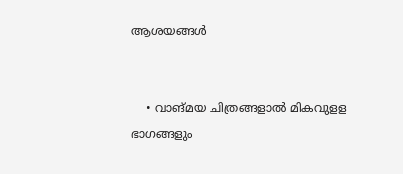ആശയങ്ങള്‍


    • വാങ്മയ ചിത്രങ്ങളാല്‍ മികവുളള ഭാഗങ്ങളും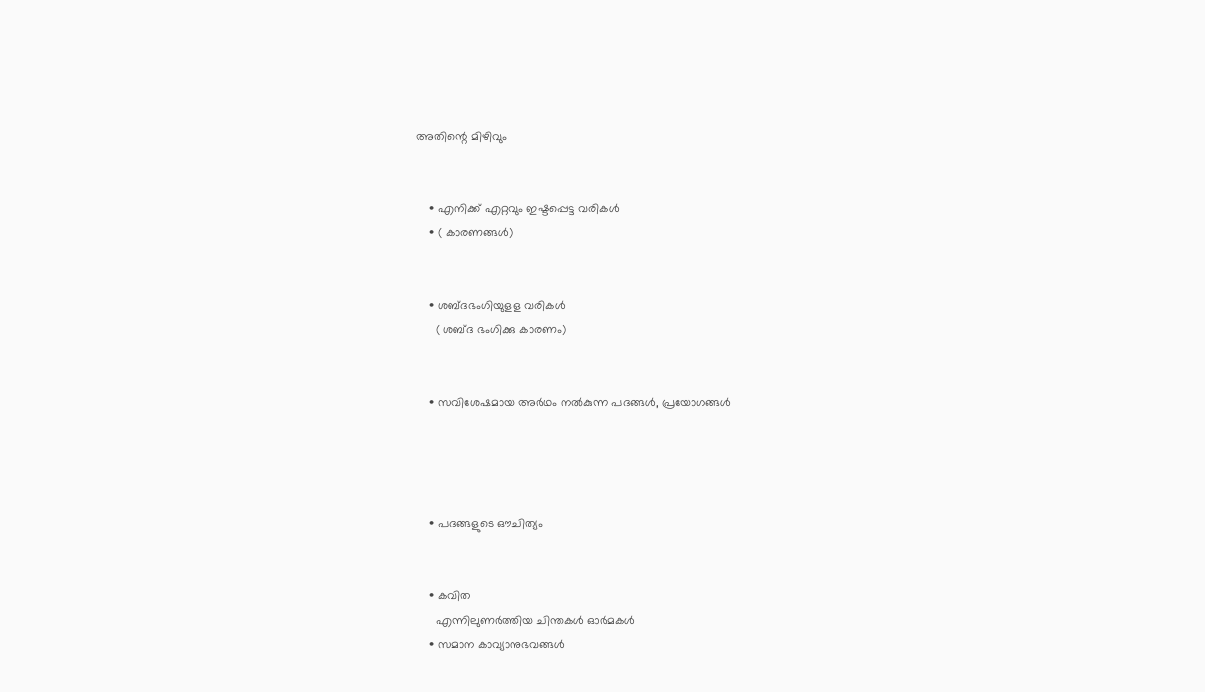അതിന്റെ മിഴിവും


    • എനിക്ക് എറ്റവും ഇഷ്ടപ്പെട്ട വരികള്‍
    • ( കാരണങ്ങള്‍)


    • ശബ്ദഭംഗിയുളള വരികള്‍
      ( ശബ്ദ ഭംഗിക്കു കാരണം)


    • സവിശേഷമായ അര്‍ഥം നല്‍കുന്ന പദങ്ങള്‍, പ്രയോഗങ്ങള്‍




    • പദങ്ങളുടെ ഔചിത്യം


    • കവിത
      എന്നിലുണര്‍ത്തിയ ചിന്തകള്‍ ഓര്‍മകള്‍
    • സമാന കാവ്യാനുഭവങ്ങള്‍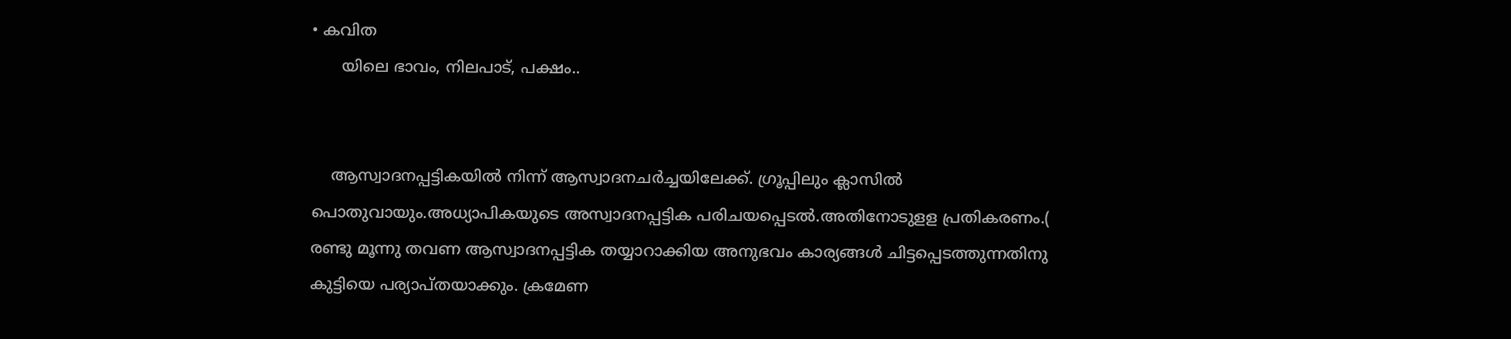• കവിത
      യിലെ ഭാവം, നിലപാട്, പക്ഷം..


    ആസ്വാദനപ്പട്ടികയില്‍ നിന്ന് ആസ്വാദനചര്‍ച്ചയിലേക്ക്. ഗ്രൂപ്പിലും ക്ലാസില്‍ പൊതുവായും.അധ്യാപികയുടെ അസ്വാദനപ്പട്ടിക പരിചയപ്പെടല്‍.അതിനോടുളള പ്രതികരണം.( രണ്ടു മൂന്നു തവണ ആസ്വാദനപ്പട്ടിക തയ്യാറാക്കിയ അനുഭവം കാര്യങ്ങള്‍ ചിട്ടപ്പെടത്തുന്നതിനു കുട്ടിയെ പര്യാപ്തയാക്കും. ക്രമേണ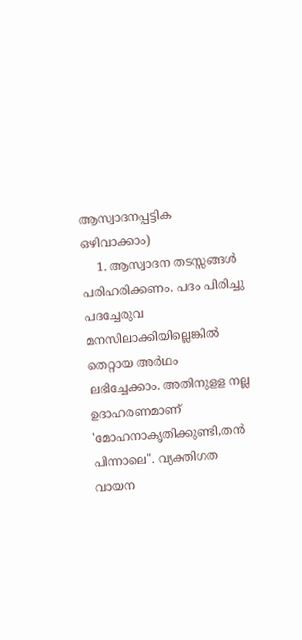ആസ്വാദനപ്പട്ടിക ഒഴിവാക്കാം)
    1. ആസ്വാദന തടസ്സങ്ങള്‍ പരിഹരിക്കണം. പദം പിരിച്ചു പദച്ചേരുവ മനസിലാക്കിയില്ലെങ്കില്‍ തെറ്റായ അര്‍ഥം ലഭിച്ചേക്കാം. അതിനുളള നല്ല ഉദാഹരണമാണ് 'മോഹനാകൃതിക്കുണ്ടി,തന്‍ പിന്നാലെ". വ്യക്തിഗത വായന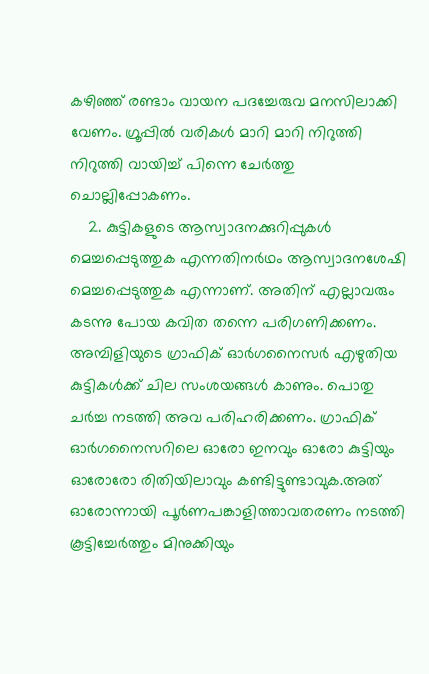കഴിഞ്ഞ് രണ്ടാം വായന പദച്ചേരുവ മനസിലാക്കി വേണം. ഗ്രൂപ്പില്‍ വരികള്‍ മാറി മാറി നിറുത്തി നിറുത്തി വായിച്ച് പിന്നെ ചേര്‍ത്തു ചൊല്ലിപ്പോകണം.
    2. കുട്ടികളുടെ ആസ്വാദനക്കുറിപ്പുകള്‍ മെച്ചപ്പെടുത്തുക എന്നതിനര്‍ഥം ആസ്വാദനശേഷി മെച്ചപ്പെടുത്തുക എന്നാണ്. അതിന് എല്ലാവരും കടന്നു പോയ കവിത തന്നെ പരിഗണിക്കണം. അമ്പിളിയുടെ ഗ്രാഫിക് ഓര്‍ഗനൈസര്‍ എഴുതിയ കുട്ടികള്‍ക്ക് ചില സംശയങ്ങള്‍ കാണും. പൊതു ചര്‍ച്ച നടത്തി അവ പരിഹരിക്കണം. ഗ്രാഫിക് ഓര്‍ഗനൈസറിലെ ഓരോ ഇനവും ഓരോ കുട്ടിയും ഓരോരോ രിതിയിലാവും കണ്ടിട്ടുണ്ടാവുക.അത് ഓരോന്നായി പൂര്‍ണപങ്കാളിത്താവതരണം നടത്തി കൂട്ടിച്ചേര്‍ത്തും മിനുക്കിയും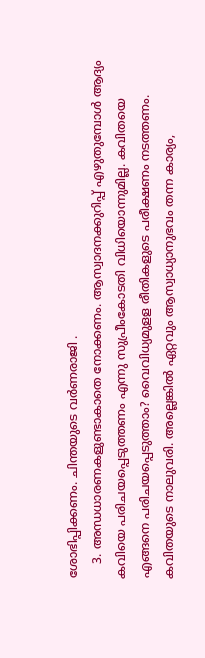ശോഭിപ്പിക്കണം. ചിന്തയുടെ വര്‍ണരാജി .
    3. അന്ധധാരണകളുണ്ടാകാതെ നോക്കണം. ആസ്വാദനക്കുറിപ്പ് എഴുതുമ്പോള്‍ ആദ്യം കവിയെ പരിചയപ്പെടുത്തണം എന്നു സുപ്രീംകോടതി വിധിയൊന്നുമില്ല. കവിതയെ എങ്ങനെ പരിചയപ്പെടുത്താം? വൈവിധ്യമുളള രീതികളുടെ പരീക്ഷണം നടത്തണം. കവിതയുടെ നാലുവരി. അല്ലെങ്കില്‍ ഏറ്റവും ആസ്വാധ്യാനുഭവം തന്ന കാര്യം,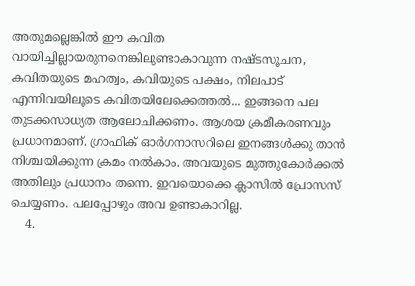അതുമല്ലെങ്കില്‍ ഈ കവിത വായിച്ചില്ലായരുനനെങ്കിലുണ്ടാകാവുന്ന നഷ്ടസൂചന, കവിതയുടെ മഹത്വം, കവിയുടെ പക്ഷം, നിലപാട് എന്നിവയിലൂടെ കവിതയിലേക്കെത്തല്‍... ഇങ്ങനെ പല തുടക്കസാധ്യത ആലോചിക്കണം. ആശയ ക്രമീകരണവും പ്രധാനമാണ്. ഗ്രാഫിക് ഓര്‍ഗനാസറിലെ ഇനങ്ങള്‍ക്കു താന്‍ നിശ്ചയിക്കുന്ന ക്രമം നല്‍കാം. അവയുടെ മുത്തുകോര്‍ക്കല്‍ അതിലും പ്രധാനം തന്നെ. ഇവയൊക്കെ ക്ലാസില്‍ പ്രോസസ് ചെയ്യണം. പലപ്പോഴും അവ ഉണ്ടാകാറില്ല.
    4.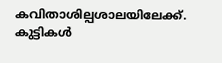കവിതാശില്പശാലയിലേക്ക്. കുട്ടികള്‍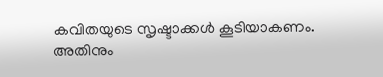കവിതയുടെ സൃഷ്ടാക്കള്‍ കൂടിയാകണം. അതിനും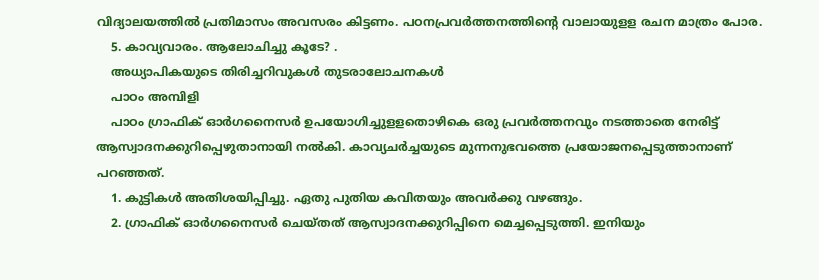വിദ്യാലയത്തില്‍ പ്രതിമാസം അവസരം കിട്ടണം. പഠനപ്രവര്‍ത്തനത്തിന്റെ വാലായുളള രചന മാത്രം പോര.
    5. കാവ്യവാരം. ആലോചിച്ചു കൂടേ? .
    അധ്യാപികയുടെ തിരിച്ചറിവുകള്‍ തുടരാലോചനകള്‍
    പാഠം അമ്പിളി
    പാഠം ഗ്രാഫിക് ഓര്‍ഗനൈസര്‍ ഉപയോഗിച്ചുളളതൊഴികെ ഒരു പ്രവര്‍ത്തനവും നടത്താതെ നേരിട്ട് ആസ്വാദനക്കുറിപ്പെഴുതാനായി നല്‍കി. കാവ്യചര്‍ച്ചയുടെ മുന്നനുഭവത്തെ പ്രയോജനപ്പെടുത്താനാണ് പറഞ്ഞത്.
    1. കുട്ടികള്‍ അതിശയിപ്പിച്ചു. ഏതു പുതിയ കവിതയും അവര്‍ക്കു വഴങ്ങും.
    2. ഗ്രാഫിക് ഓര്‍ഗനൈസര്‍ ചെയ്തത് ആസ്വാദനക്കുറിപ്പിനെ മെച്ചപ്പെടുത്തി. ഇനിയും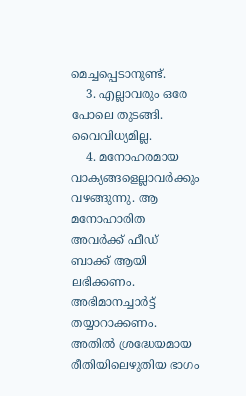മെച്ചപ്പെടാനുണ്ട്.
    3. എല്ലാവരും ഒരേ പോലെ തുടങ്ങി. വൈവിധ്യമില്ല.
    4. മനോഹരമായ വാക്യങ്ങളെല്ലാവര്‍ക്കും വഴങ്ങുന്നു. ആ മനോഹാരിത അവര്‍ക്ക് ഫീഡ് ബാക്ക് ആയി ലഭിക്കണം. അഭിമാനച്ചാര്‍ട്ട് തയ്യാറാക്കണം. അതില്‍ ശ്രദ്ധേയമായ രീതിയിലെഴുതിയ ഭാഗം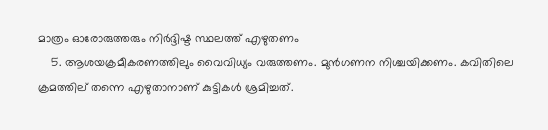മാത്രം ഓരോരുത്തരും നിര്‍ദ്ദിഷ്ട സ്ഥലത്ത് എഴുതണം
    5. ആശയക്രമീകരണത്തിലും വൈവിധ്യം വരുത്തണം. മുന്‍ഗണന നിശ്ചയിക്കണം. കവിതിലെ ക്രമത്തില് തന്നെ എഴുതാനാണ് കുട്ടികള്‍ ശ്രമിച്ചത്.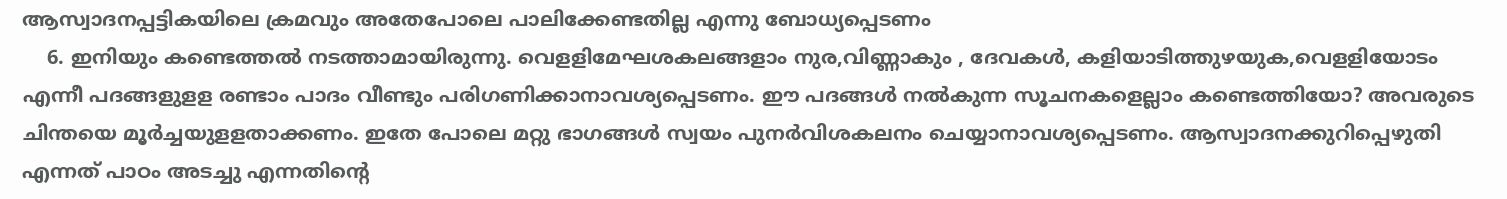ആസ്വാദനപ്പട്ടികയിലെ ക്രമവും അതേപോലെ പാലിക്കേണ്ടതില്ല എന്നു ബോധ്യപ്പെടണം
    6. ഇനിയും കണ്ടെത്തല്‍ നടത്താമായിരുന്നു. വെളളിമേഘശകലങ്ങളാം നുര,വിണ്ണാകും , ദേവകള്‍, കളിയാടിത്തുഴയുക,വെളളിയോടം എന്നീ പദങ്ങളുളള രണ്ടാം പാദം വീണ്ടും പരിഗണിക്കാനാവശ്യപ്പെടണം. ഈ പദങ്ങള്‍ നല്‍കുന്ന സൂചനകളെല്ലാം കണ്ടെത്തിയോ? അവരുടെ ചിന്തയെ മൂര്‍ച്ചയുളളതാക്കണം. ഇതേ പോലെ മറ്റു ഭാഗങ്ങള്‍ സ്വയം പുനര്‍വിശകലനം ചെയ്യാനാവശ്യപ്പെടണം. ആസ്വാദനക്കുറിപ്പെഴുതി എന്നത് പാഠം അടച്ചു എന്നതിന്റെ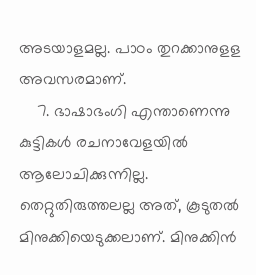അടയാളമല്ല. പാഠം തുറക്കാനുളള അവസരമാണ്.
    7. ഭാഷാഭംഗി എന്താണെന്നു കുട്ടികള്‍ രചനാവേളയില്‍ ആലോചിക്കുന്നില്ല. തെറ്റുതിരുത്തലല്ല അത്, കൂടുതല്‍ മിനുക്കിയെടുക്കലാണ്. മിനുക്കിന്‍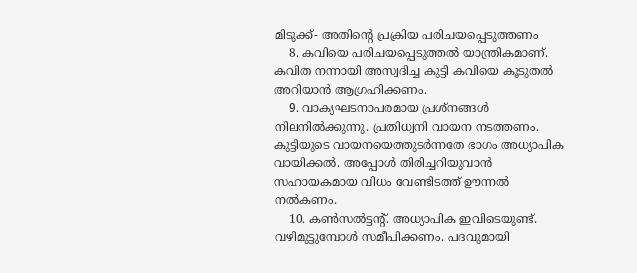മിടുക്ക്- അതിന്റെ പ്രക്രിയ പരിചയപ്പെടുത്തണം
    8. കവിയെ പരിചയപ്പെടുത്തല്‍ യാന്ത്രികമാണ്. കവിത നന്നായി അസ്വദിച്ച കുട്ടി കവിയെ കൂടുതല്‍ അറിയാന്‍ ആഗ്രഹിക്കണം.
    9. വാക്യഘടനാപരമായ പ്രശ്നങ്ങള്‍ നിലനില്‍ക്കുന്നു. പ്രതിധ്വനി വായന നടത്തണം. കുട്ടിയുടെ വായനയെത്തുടര്‍ന്നതേ ഭാഗം അധ്യാപിക വായിക്കല്‍. അപ്പോള്‍ തിരിച്ചറിയുവാന്‍ സഹായകമായ വിധം വേണ്ടിടത്ത് ഊന്നല്‍ നല്‍കണം.
    10. കണ്‍സല്‍ട്ടന്‍റ്. അധ്യാപിക ഇവിടെയുണ്ട്. വഴിമുട്ടുമ്പോള്‍ സമീപിക്കണം. പദവുമായി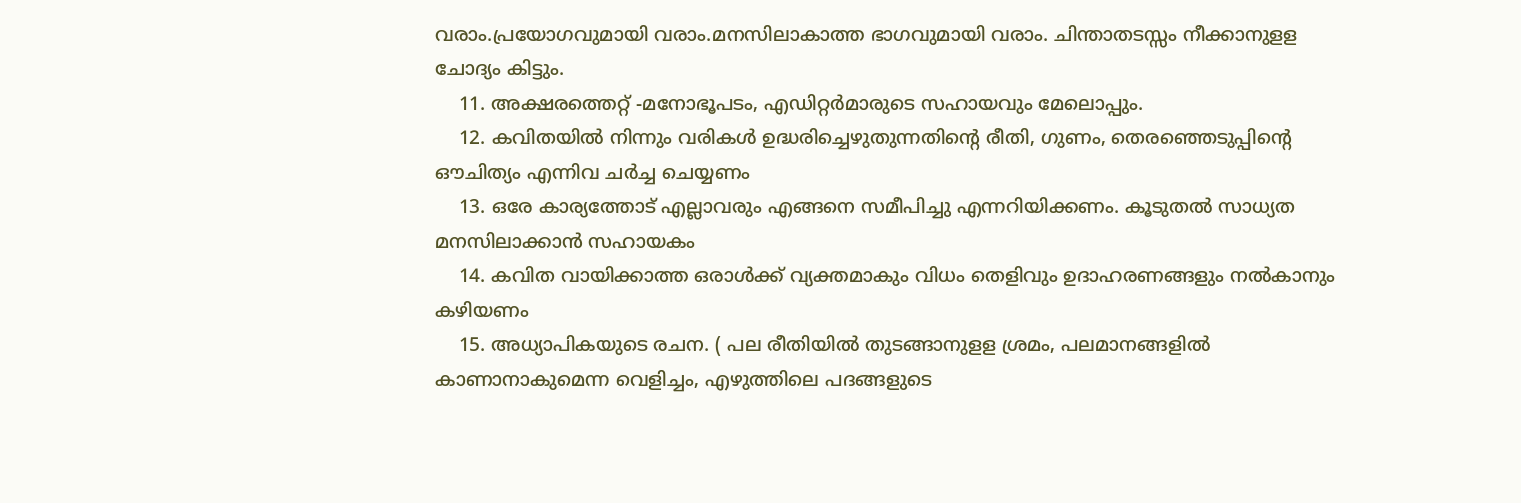വരാം.പ്രയോഗവുമായി വരാം.മനസിലാകാത്ത ഭാഗവുമായി വരാം. ചിന്താതടസ്സം നീക്കാനുളള ചോദ്യം കിട്ടും.
    11. അക്ഷരത്തെറ്റ് -മനോഭൂപടം, എഡിറ്റര്‍മാരുടെ സഹായവും മേലൊപ്പും.
    12. കവിതയില്‍ നിന്നും വരികള്‍ ഉദ്ധരിച്ചെഴുതുന്നതിന്റെ രീതി, ഗുണം, തെരഞ്ഞെടുപ്പിന്റെ ഔചിത്യം എന്നിവ ചര്‍ച്ച ചെയ്യണം
    13. ഒരേ കാര്യത്തോട് എല്ലാവരും എങ്ങനെ സമീപിച്ചു എന്നറിയിക്കണം. കൂടുതല്‍ സാധ്യത മനസിലാക്കാന്‍ സഹായകം
    14. കവിത വായിക്കാത്ത ഒരാള്‍ക്ക് വ്യക്തമാകും വിധം തെളിവും ഉദാഹരണങ്ങളും നല്‍കാനും കഴിയണം
    15. അധ്യാപികയുടെ രചന. ( പല രീതിയില്‍ തുടങ്ങാനുളള ശ്രമം, പലമാനങ്ങളില്‍ കാണാനാകുമെന്ന വെളിച്ചം, എഴുത്തിലെ പദങ്ങളുടെ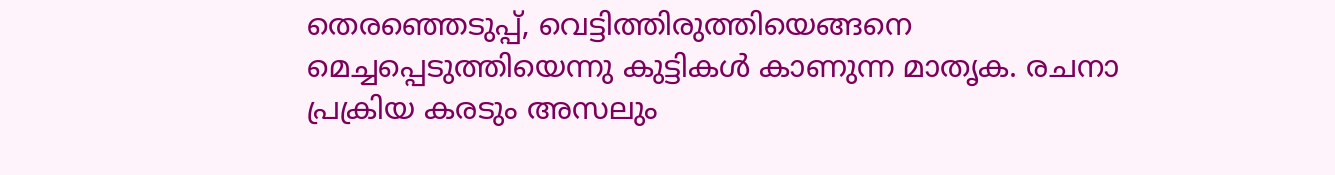തെരഞ്ഞെടുപ്പ്, വെട്ടിത്തിരുത്തിയെങ്ങനെ മെച്ചപ്പെടുത്തിയെന്നു കുട്ടികള്‍ കാണുന്ന മാതൃക. രചനാ പ്രക്രിയ കരടും അസലും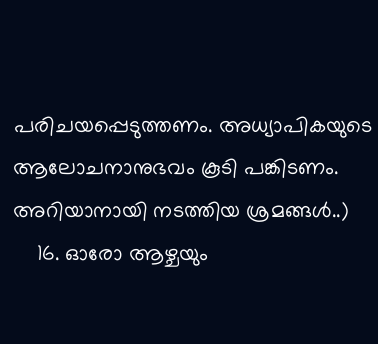പരിചയപ്പെടുത്തണം. അധ്യാപികയുടെ ആലോചനാനുഭവം കൂടി പങ്കിടണം. അറിയാനായി നടത്തിയ ശ്രമങ്ങള്‍..)
    16. ഓരോ ആഴ്ചയും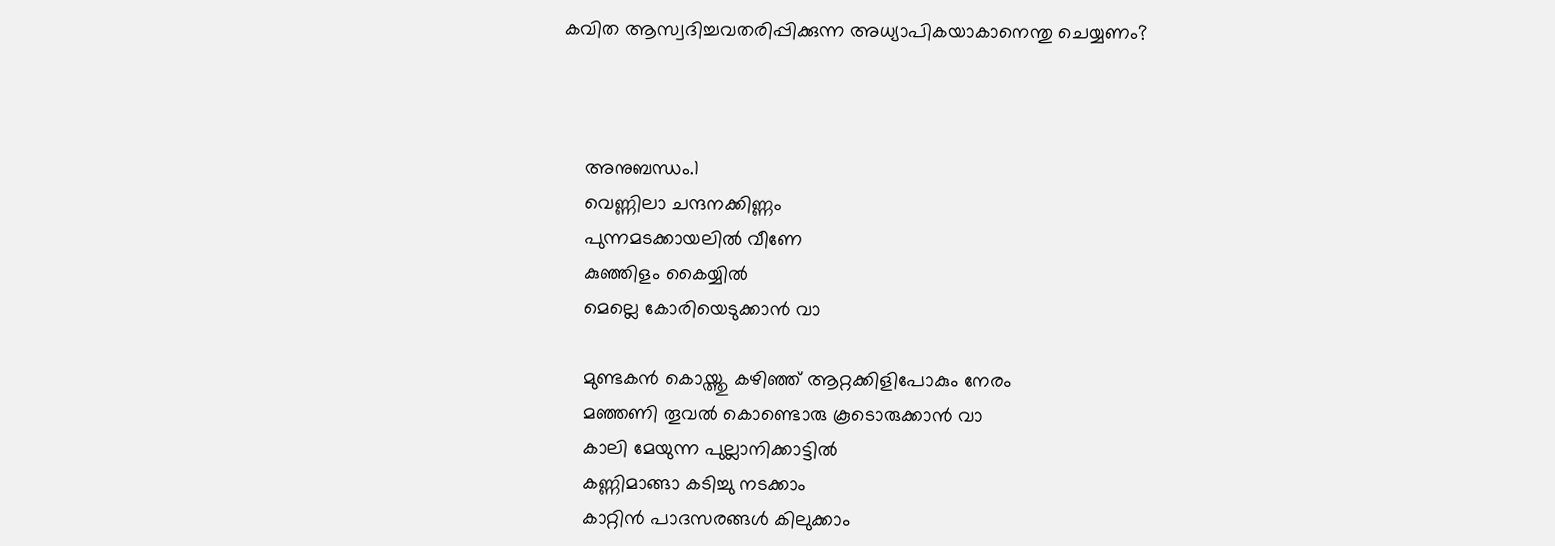കവിത ആസ്വദിച്ചവതരിപ്പിക്കുന്ന അധ്യാപികയാകാനെന്തു ചെയ്യണം?



    അനുബന്ധം.1
    വെണ്ണിലാ ചന്ദനക്കിണ്ണം
    പുന്നമടക്കായലില്‍ വീണേ
    കുഞ്ഞിളം കൈയ്യില്‍
    മെല്ലെ കോരിയെടുക്കാന്‍ വാ

    മുണ്ടകന്‍ കൊയ്ത്തു കഴിഞ്ഞ് ആറ്റക്കിളിപോകും നേരം
    മഞ്ഞണി തൂവല്‍ കൊണ്ടൊരു കൂടൊരുക്കാന്‍ വാ
    കാലി മേയുന്ന പുല്ലാനിക്കാട്ടില്‍
    കണ്ണിമാങ്ങാ കടിച്ചു നടക്കാം
    കാറ്റിന്‍ പാദസരങ്ങള്‍ കിലുക്കാം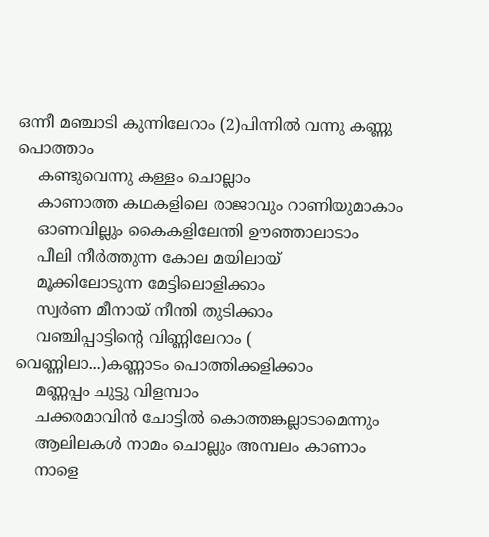ഒന്നീ മഞ്ചാടി കുന്നിലേറാം (2)പിന്നില്‍ വന്നു കണ്ണു പൊത്താം
    കണ്ടുവെന്നു കള്ളം ചൊല്ലാം
    കാണാത്ത കഥകളിലെ രാജാവും റാണിയുമാകാം
    ഓണവില്ലും കൈകളിലേന്തി ഊഞ്ഞാലാടാം
    പീലി നീര്‍ത്തുന്ന കോല മയിലായ്
    മൂക്കിലോടുന്ന മേട്ടിലൊളിക്കാം
    സ്വര്‍ണ മീനായ് നീന്തി തുടിക്കാം
    വഞ്ചിപ്പാട്ടിന്റെ വിണ്ണിലേറാം ( വെണ്ണിലാ...)കണ്ണാടം പൊത്തിക്കളിക്കാം
    മണ്ണപ്പം ചുട്ടു വിളമ്പാം
    ചക്കരമാവിന്‍ ചോട്ടില്‍ കൊത്തങ്കല്ലാടാമെന്നും
    ആലിലകള്‍ നാമം ചൊല്ലും അമ്പലം കാണാം
    നാളെ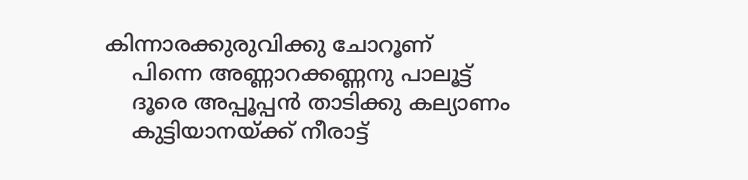കിന്നാരക്കുരുവിക്കു ചോറൂണ്
    പിന്നെ അണ്ണാറക്കണ്ണനു പാലൂട്ട്
    ദൂരെ അപ്പൂപ്പന്‍ താടിക്കു കല്യാണം
    കുട്ടിയാനയ്ക്ക് നീരാട്ട്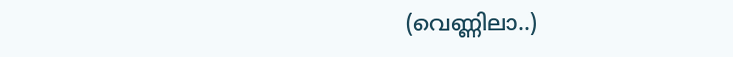(വെണ്ണിലാ..)